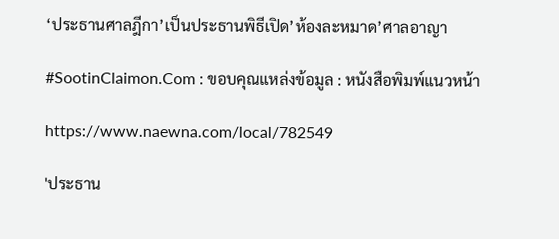‘ประธานศาลฎีกา’เป็นประธานพิธีเปิด’ห้องละหมาด’ศาลอาญา

#SootinClaimon.Com : ขอบคุณแหล่งข้อมูล : หนังสือพิมพ์แนวหน้า

https://www.naewna.com/local/782549

'ประธาน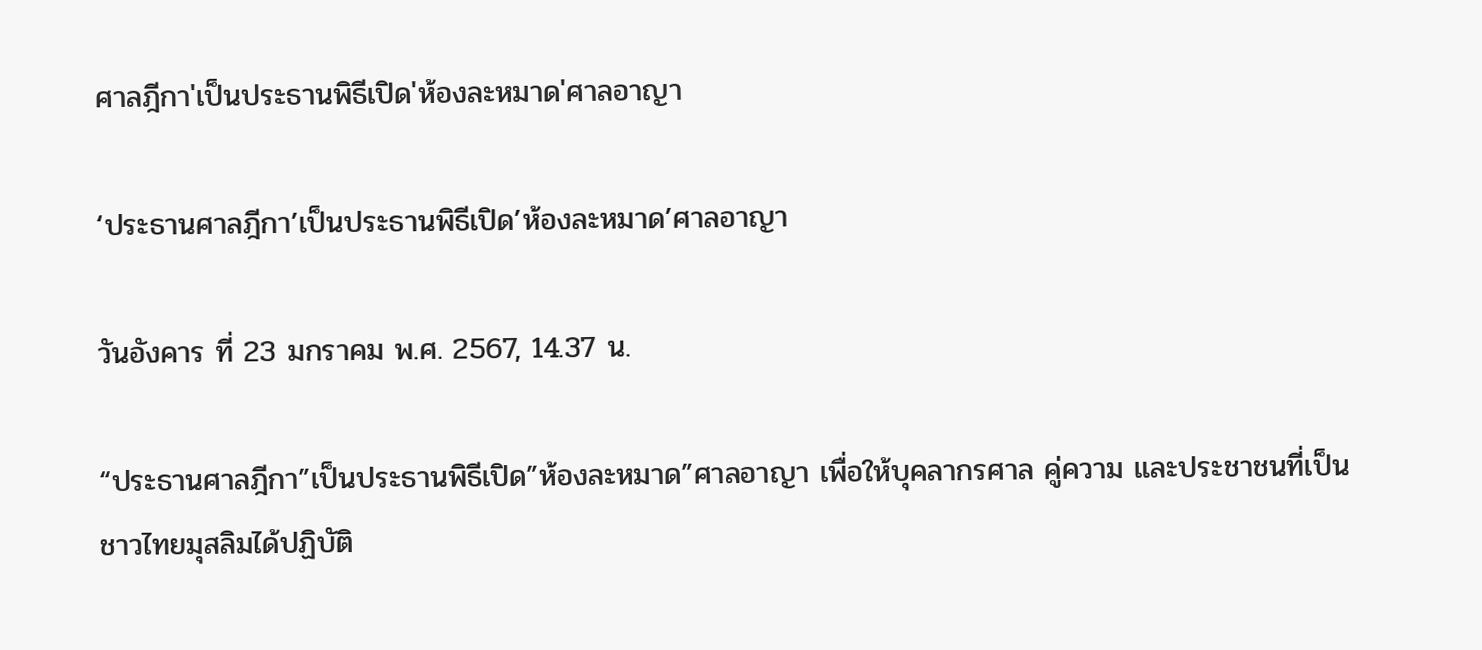ศาลฎีกา'เป็นประธานพิธีเปิด'ห้องละหมาด'ศาลอาญา

‘ประธานศาลฎีกา’เป็นประธานพิธีเปิด’ห้องละหมาด’ศาลอาญา

วันอังคาร ที่ 23 มกราคม พ.ศ. 2567, 14.37 น.

“ประธานศาลฎีกา”เป็นประธานพิธีเปิด”ห้องละหมาด”ศาลอาญา เพื่อให้บุคลากรศาล คู่ความ และประชาชนที่เป็นชาวไทยมุสลิมได้ปฏิบัติ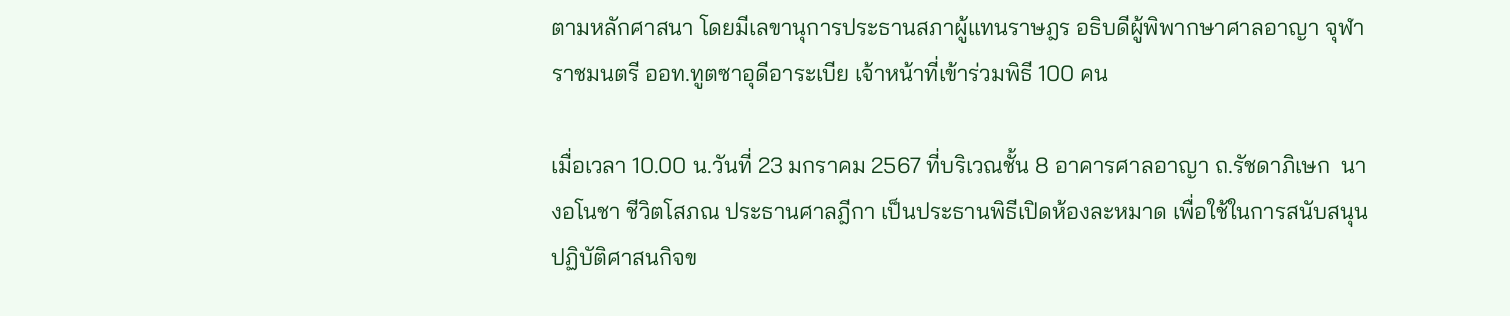ตามหลักศาสนา โดยมีเลขานุการประธานสภาผู้แทนราษฎร อธิบดีผู้พิพากษาศาลอาญา จุฬาราชมนตรี ออท.ทูตซาอุดีอาระเบีย เจ้าหน้าที่เข้าร่วมพิธี 100 คน

เมื่อเวลา 10.00 น.วันที่ 23 มกราคม 2567 ที่บริเวณชั้น 8 อาคารศาลอาญา ถ.รัชดาภิเษก  นางอโนชา ชีวิตโสภณ ประธานศาลฎีกา เป็นประธานพิธีเปิดห้องละหมาด เพื่อใช้ในการสนับสนุนปฏิบัติศาสนกิจข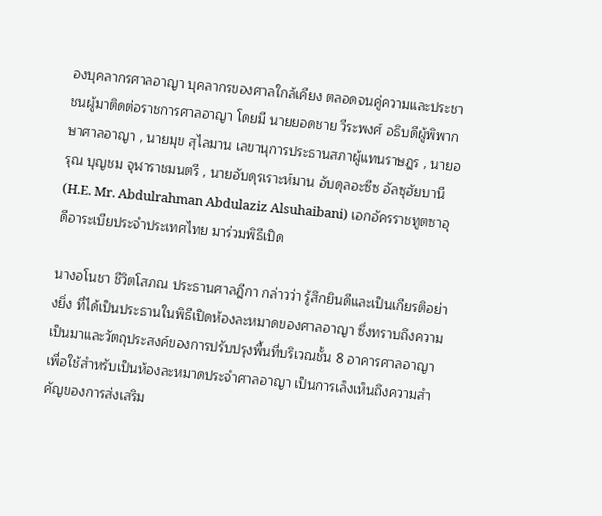องบุคลากรศาลอาญา บุคลากรของศาลใกล้เคียง ตลอดจนคู่ความและประชาชนผู้มาติดต่อราชการศาลอาญา โดยมี นายยอดชาย วีระพงศ์ อธิบดีผู้พิพากษาศาลอาญา , นายมุข สุไลมาน เลขานุการประธานสภาผู้แทนราษฎร , นายอรุณ บุญชม จุฬาราชมนตรี , นายอับดุรเราะห์มาน อับดุลอะซีซ อัลซุฮัยบานี (H.E. Mr. Abdulrahman Abdulaziz Alsuhaibani) เอกอัครราชทูตซาอุดีอาระเบียประจำประเทศไทย มาร่วมพิธีเปิด

นางอโนชา ชีวิตโสภณ ประธานศาลฎีกา กล่าวว่า รู้สึกยินดีและเป็นเกียรติอย่างยิ่ง ที่ได้เป็นประธานในพิธีเปิดห้องละหมาดของศาลอาญา ซึ่งทราบถึงความเป็นมาและวัตถุประสงค์ของการปรับปรุงพื้นที่บริเวณชั้น 8 อาคารศาลอาญา เพื่อใช้สำหรับเป็นห้องละหมาดประจำศาลอาญา เป็นการเล็งเห็นถึงความสำคัญของการส่งเสริม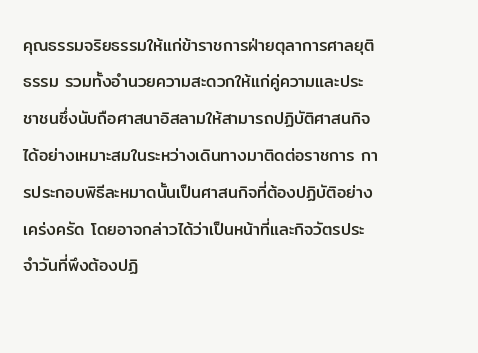คุณธรรมจริยธรรมให้แก่ข้าราชการฝ่ายตุลาการศาลยุติธรรม รวมทั้งอำนวยความสะดวกให้แก่คู่ความและประชาชนซึ่งนับถือศาสนาอิสลามให้สามารถปฏิบัติศาสนกิจได้อย่างเหมาะสมในระหว่างเดินทางมาติดต่อราชการ การประกอบพิธีละหมาดนั้นเป็นศาสนกิจที่ต้องปฏิบัติอย่างเคร่งครัด โดยอาจกล่าวได้ว่าเป็นหน้าที่และกิจวัตรประจำวันที่พึงต้องปฏิ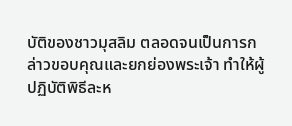บัติของชาวมุสลิม ตลอดจนเป็นการกล่าวขอบคุณและยกย่องพระเจ้า ทำให้ผู้ปฏิบัติพิธีละห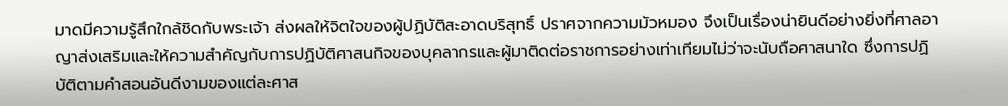มาดมีความรู้สึกใกล้ชิดกับพระเจ้า ส่งผลให้จิตใจของผู้ปฏิบัติสะอาดบริสุทธิ์ ปราศจากความมัวหมอง จึงเป็นเรื่องน่ายินดีอย่างยิ่งที่ศาลอาญาส่งเสริมและให้ความสำคัญกับการปฏิบัติศาสนกิจของบุคลากรและผู้มาติดต่อราชการอย่างเท่าเทียมไม่ว่าจะนับถือศาสนาใด ซึ่งการปฏิบัติตามคำสอนอันดีงามของแต่ละศาส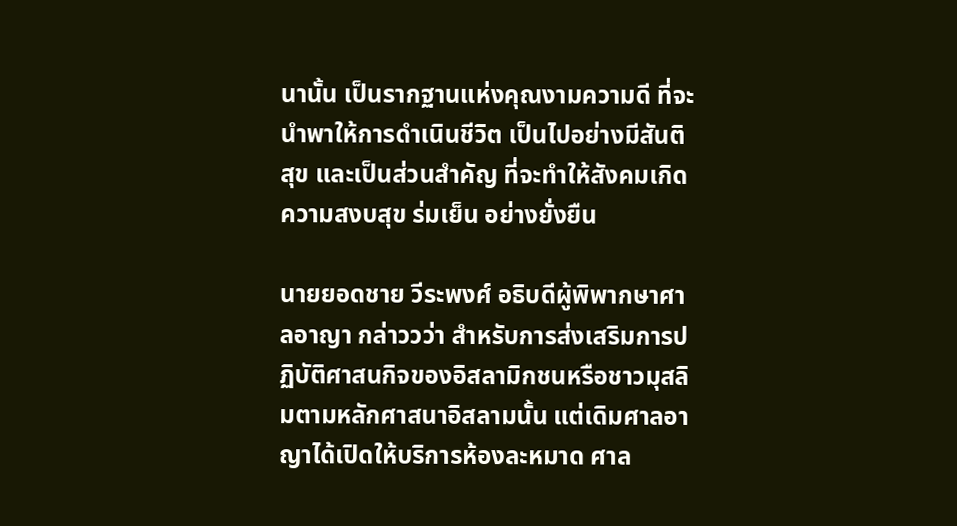นานั้น เป็นรากฐานแห่งคุณงามความดี ที่จะนำพาให้การดำเนินชีวิต เป็นไปอย่างมีสันติสุข และเป็นส่วนสำคัญ ที่จะทำให้สังคมเกิดความสงบสุข ร่มเย็น อย่างยั่งยืน

นายยอดชาย วีระพงศ์ อธิบดีผู้พิพากษาศาลอาญา กล่าววว่า สำหรับการส่งเสริมการปฏิบัติศาสนกิจของอิสลามิกชนหรือชาวมุสลิมตามหลักศาสนาอิสลามนั้น แต่เดิมศาลอาญาได้เปิดให้บริการห้องละหมาด ศาล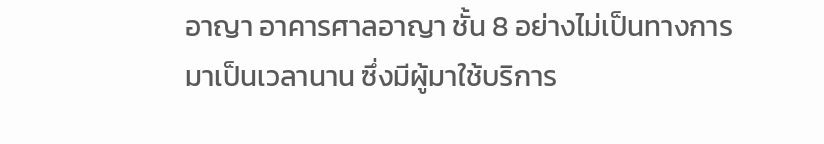อาญา อาคารศาลอาญา ชั้น 8 อย่างไม่เป็นทางการมาเป็นเวลานาน ซึ่งมีผู้มาใช้บริการ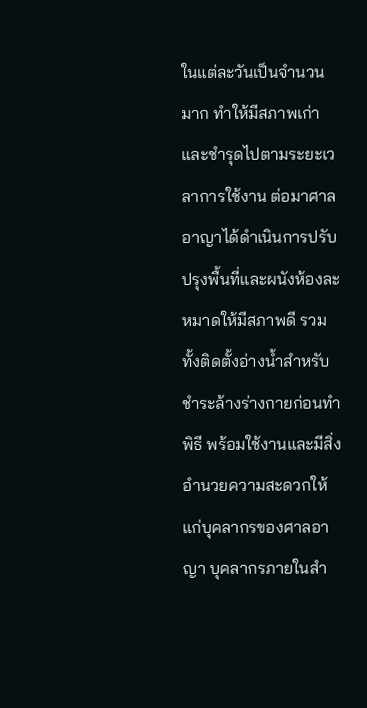ในแต่ละวันเป็นจำนวนมาก ทำให้มีสภาพเก่าและชำรุดไปตามระยะเวลาการใช้งาน ต่อมาศาลอาญาได้ดำเนินการปรับปรุงพื้นที่และผนังห้องละหมาดให้มีสภาพดี รวมทั้งติดตั้งอ่างน้ำสำหรับชำระล้างร่างกายก่อนทำพิธี พร้อมใช้งานและมีสิ่งอำนวยความสะดวกให้แก่บุคลากรของศาลอาญา บุคลากรภายในสำ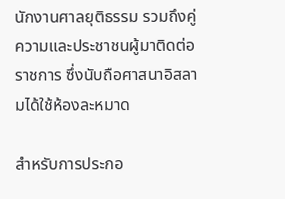นักงานศาลยุติธรรม รวมถึงคู่ความและประชาชนผู้มาติดต่อราชการ ซึ่งนับถือศาสนาอิสลามได้ใช้ห้องละหมาด

สำหรับการประกอ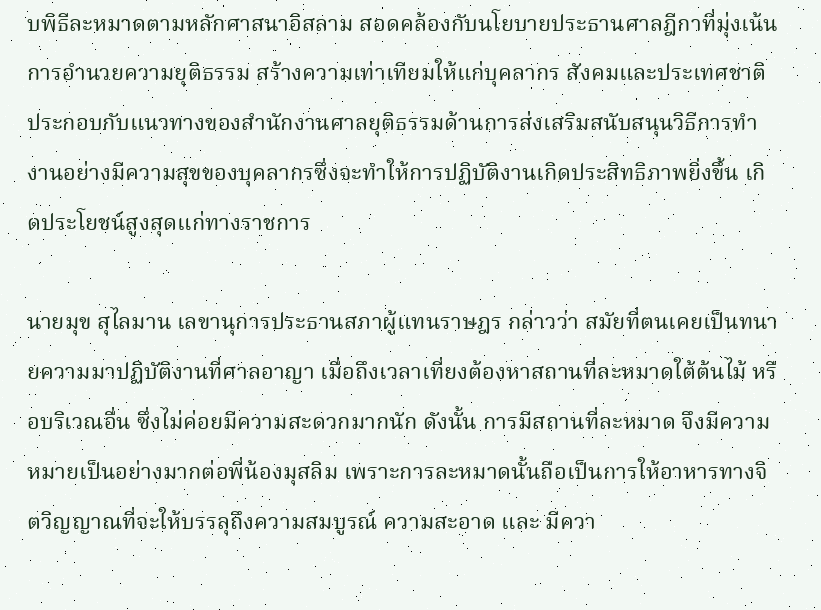บพิธีละหมาดตามหลักศาสนาอิสลาม สอดคล้องกับนโยบายประธานศาลฎีกาที่มุ่งเน้นการอำนวยความยุติธรรม สร้างความเท่าเทียมให้แก่บุคลากร สังคมและประเทศชาติ ประกอบกับแนวทางของสำนักงานศาลยุติธรรมด้านการส่งเสริมสนับสนุนวิธีการทำงานอย่างมีความสุขของบุคลากรซึ่งจะทำให้การปฏิบัติงานเกิดประสิทธิภาพยิ่งขึ้น เกิดประโยชน์สูงสุดแก่ทางราชการ

นายมุข สุไลมาน เลขานุการประธานสภาผู้แทนราษฎร กล่าวว่า สมัยที่ตนเคยเป็นทนายความมาปฏิบัติงานที่ศาลอาญา เมื่อถึงเวลาเที่ยงต้องหาสถานที่ละหมาดใต้ต้นไม้ หรือบริเวณอื่น ซึ่งไม่ค่อยมีความสะดวกมากนัก ดังนั้น การมีสถานที่ละหมาด จึงมีความหมายเป็นอย่างมากต่อพี่น้องมุสลิม เพราะการละหมาดนั้นถือเป็นการให้อาหารทางจิตวิญญาณที่จะให้บรรลุถึงความสมบูรณ์ ความสะอาด และ มีควา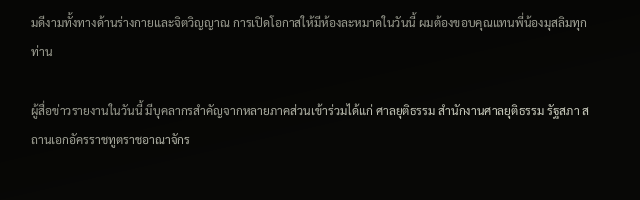มดีงามทั้งทางด้านร่างกายและจิตวิญญาณ การเปิดโอกาสให้มีห้องละหมาดในวันนี้ ผมต้องขอบคุณแทนพี่น้องมุสลิมทุกท่าน

ผู้สื่อข่าวรายงานในวันนี้ มีบุคลากรสำคัญจากหลายภาคส่วนเข้าร่วมได้แก่ ศาลยุติธรรม สำนักงานศาลยุติธรรม รัฐสภา สถานเอกอัครราชทูตราชอาณาจักร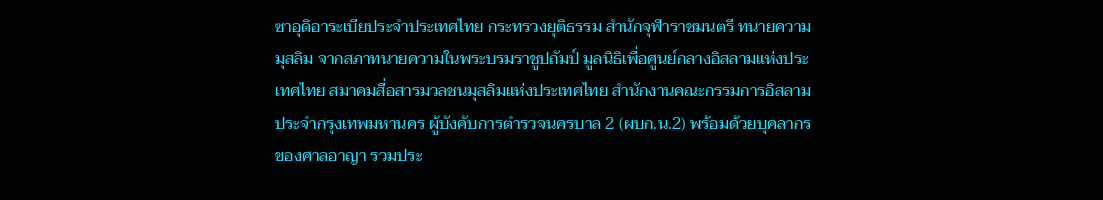ซาอุดิอาระเบียประจำประเทศไทย กระทรวงยุติธรรม สำนักจุฬาราชมนตรี ทนายความมุสลิม จากสภาทนายความในพระบรมราชูปถัมป์ มูลนิธิเพื่อศูนย์กลางอิสลามแห่งประเทศไทย สมาคมสื่อสารมวลชนมุสลิมแห่งประเทศไทย สำนักงานคณะกรรมการอิสลามประจำกรุงเทพมหานคร ผู้บังคับการตำรวจนครบาล 2 (ผบก.น.2) พร้อมด้วยบุคลากรของศาลอาญา รวมประ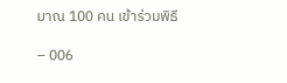มาณ 100 คน เข้าร่วมพิธี

– 006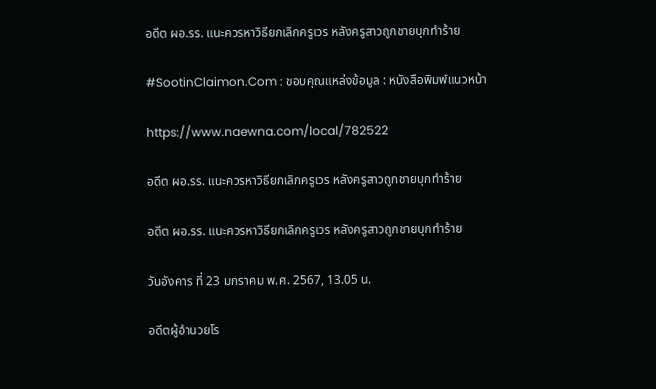อดีต ผอ.รร. แนะควรหาวิธียกเลิกครูเวร หลังครูสาวถูกชายบุกทำร้าย

#SootinClaimon.Com : ขอบคุณแหล่งข้อมูล : หนังสือพิมพ์แนวหน้า

https://www.naewna.com/local/782522

อดีต ผอ.รร. แนะควรหาวิธียกเลิกครูเวร หลังครูสาวถูกชายบุกทำร้าย

อดีต ผอ.รร. แนะควรหาวิธียกเลิกครูเวร หลังครูสาวถูกชายบุกทำร้าย

วันอังคาร ที่ 23 มกราคม พ.ศ. 2567, 13.05 น.

อดีตผู้อำนวยโร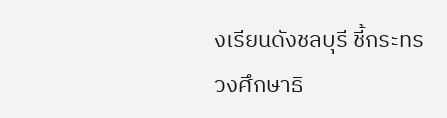งเรียนดังชลบุรี ชี้กระทรวงศึกษาธิ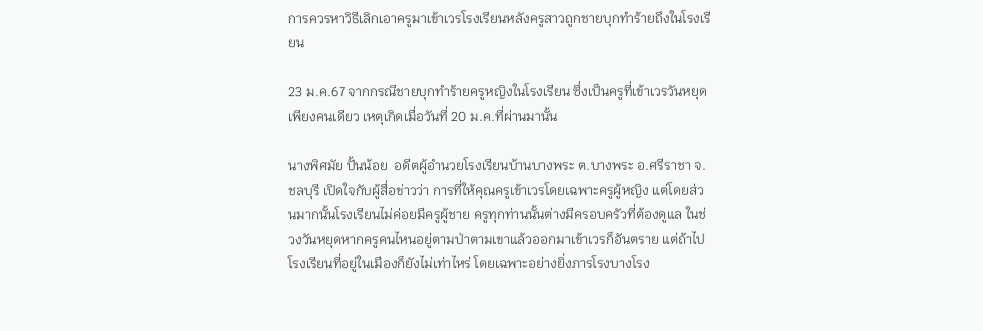การควรหาวิธีเลิกเอาครูมาเข้าเวรโรงเรียนหลังครูสาวถูกชายบุกทำร้ายถึงในโรงเรียน

23 ม.ค.67 จากกรณีชายบุกทำร้ายครูหญิงในโรงเรียน ซึ่งเป็นครูที่เข้าเวรวันหยุดเพียงคนเดียว เหตุเกิดเมื่อวันที่ 20 ม.ค.ที่ผ่านมานั้น

นางพิศมัย ปั้นน้อย  อดีตผู้อำนวยโรงเรียนบ้านบางพระ ต.บางพระ อ.ศรีราชา จ.ชลบุรี เปิดใจกับผู้สื่อข่าวว่า การที่ให้คุณครูเข้าเวรโดยเฉพาะครูผู้หญิง แต่โดยส่วนมากนั้นโรงเรียนไม่ค่อยมีครูผู้ชาย ครูทุกท่านนั้นต่างมีครอบครัวที่ต้องดูแล ในช่วงวันหยุดหากครูคนไหนอยู่ตามป่าตามเขาแล้วออกมาเข้าเวรก็อันตราย แต่ถ้าไปโรงเรียนที่อยู่ในเมืองก็ยังไม่เท่าไหร่ โดยเฉพาะอย่างยิ่งภารโรงบางโรง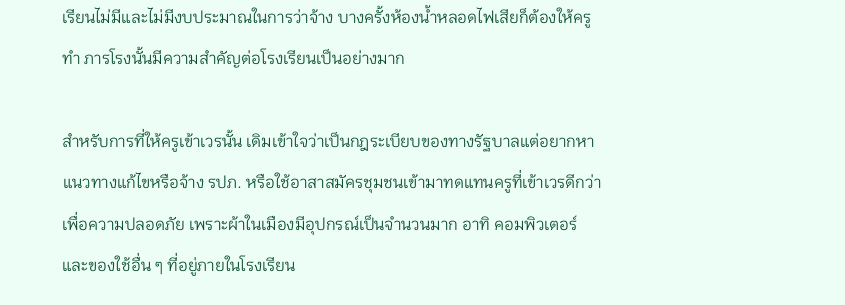เรียนไม่มีและไม่มีงบประมาณในการว่าจ้าง บางครั้งห้องน้ำหลอดไฟเสียก็ต้องให้ครูทำ ภารโรงนั้นมีความสำคัญต่อโรงเรียนเป็นอย่างมาก

สำหรับการที่ให้ครูเข้าเวรนั้น เดิมเข้าใจว่าเป็นกฎระเบียบของทางรัฐบาลแต่อยากหาแนวทางแก้ไขหรือจ้าง รปภ. หรือใช้อาสาสมัครชุมชนเข้ามาทดแทนครูที่เข้าเวรดีกว่าเพื่อความปลอดภัย เพราะผ้าในเมืองมีอุปกรณ์เป็นจำนวนมาก อาทิ คอมพิวเตอร์ และของใช้อื่น ๆ ที่อยู่ภายในโรงเรียน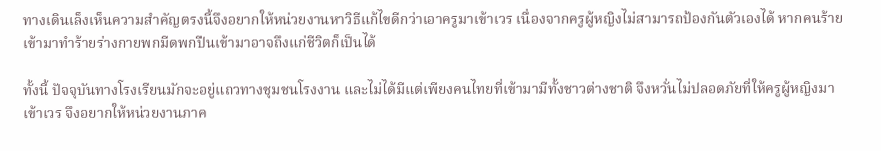ทางเดินเล็งเห็นความสำคัญตรงนี้จึงอยากให้หน่วยงานหาวิธีแก้ไขดีกว่าเอาครูมาเข้าเวร เนื่องจากครูผู้หญิงไม่สามารถป้องกันตัวเองได้ หากคนร้ายเข้ามาทำร้ายร่างกายพกมีดพกปืนเข้ามาอาจถึงแก่ชีวิตก็เป็นได้

ทั้งนี้ ปัจจุบันทางโรงเรียนมักจะอยู่แถวทางชุมชนโรงงาน และไม่ได้มีแต่เพียงคนไทยที่เข้ามามีทั้งชาวต่างชาติ จึงหวั่นไม่ปลอดภัยที่ให้ครูผู้หญิงมาเข้าเวร จึงอยากให้หน่วยงานภาค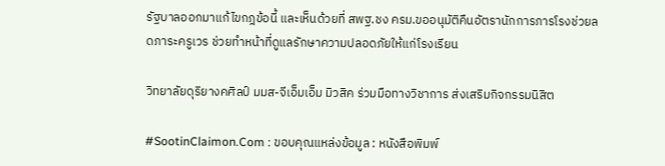รัฐบาลออกมาแก้ไขกฎข้อนี้ และเห็นด้วยที่ สพฐ.ชง ครม.ขออนุมัติคืนอัตรานักการภารโรงช่วยลดภาระครูเวร ช่วยทำหน้าที่ดูแลรักษาความปลอดภัยให้แก่โรงเรียน

วิทยาลัยดุริยางคศิลป์ มมส-จีเอ็มเอ็ม มิวสิค ร่วมมือทางวิชาการ ส่งเสริมกิจกรรมนิสิต

#SootinClaimon.Com : ขอบคุณแหล่งข้อมูล : หนังสือพิมพ์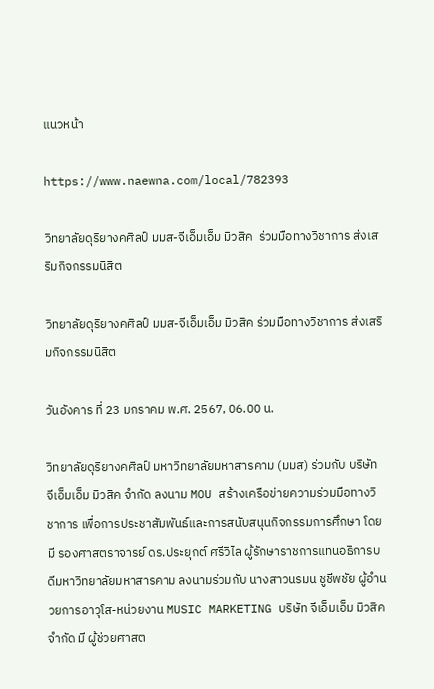แนวหน้า

https://www.naewna.com/local/782393

วิทยาลัยดุริยางคศิลป์ มมส-จีเอ็มเอ็ม มิวสิค  ร่วมมือทางวิชาการ ส่งเสริมกิจกรรมนิสิต

วิทยาลัยดุริยางคศิลป์ มมส-จีเอ็มเอ็ม มิวสิค ร่วมมือทางวิชาการ ส่งเสริมกิจกรรมนิสิต

วันอังคาร ที่ 23 มกราคม พ.ศ. 2567, 06.00 น.

วิทยาลัยดุริยางคศิลป์ มหาวิทยาลัยมหาสารคาม (มมส) ร่วมกับ บริษัท จีเอ็มเอ็ม มิวสิค จำกัด ลงนาม MOU สร้างเครือข่ายความร่วมมือทางวิชาการ เพื่อการประชาสัมพันธ์และการสนับสนุนกิจกรรมการศึกษา โดยมี รองศาสตราจารย์ ดร.ประยุกต์ ศรีวิไล ผู้รักษาราชการแทนอธิการบดีมหาวิทยาลัยมหาสารคาม ลงนามร่วมกับ นางสาวนรมน ชูชีพชัย ผู้อำนวยการอาวุโส-หน่วยงาน MUSIC MARKETING บริษัท จีเอ็มเอ็ม มิวสิค จำกัด มี ผู้ช่วยศาสต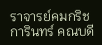ราจารย์คมกริช การินทร์ คณบดี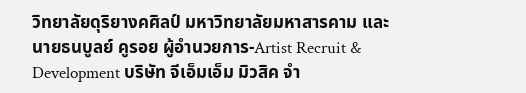วิทยาลัยดุริยางคศิลป์ มหาวิทยาลัยมหาสารคาม และ นายธนบูลย์ คูรอย ผู้อำนวยการ-Artist Recruit & Development บริษัท จีเอ็มเอ็ม มิวสิค จำ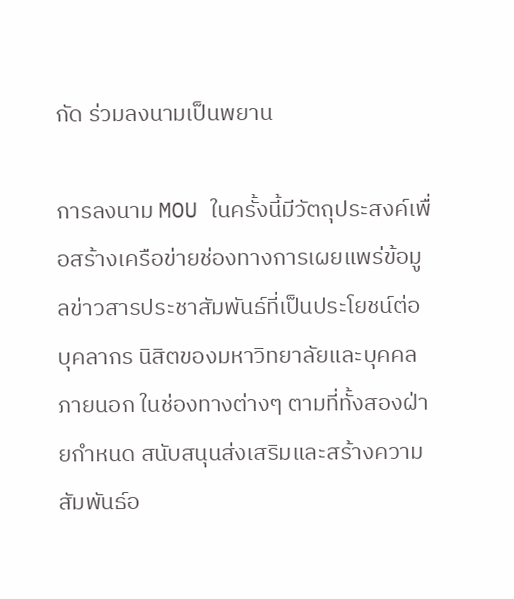กัด ร่วมลงนามเป็นพยาน

การลงนาม MOU ในครั้งนี้มีวัตถุประสงค์เพื่อสร้างเครือข่ายช่องทางการเผยแพร่ข้อมูลข่าวสารประชาสัมพันธ์ที่เป็นประโยชน์ต่อบุคลากร นิสิตของมหาวิทยาลัยและบุคคลภายนอก ในช่องทางต่างๆ ตามที่ทั้งสองฝ่ายกำหนด สนับสนุนส่งเสริมและสร้างความสัมพันธ์อ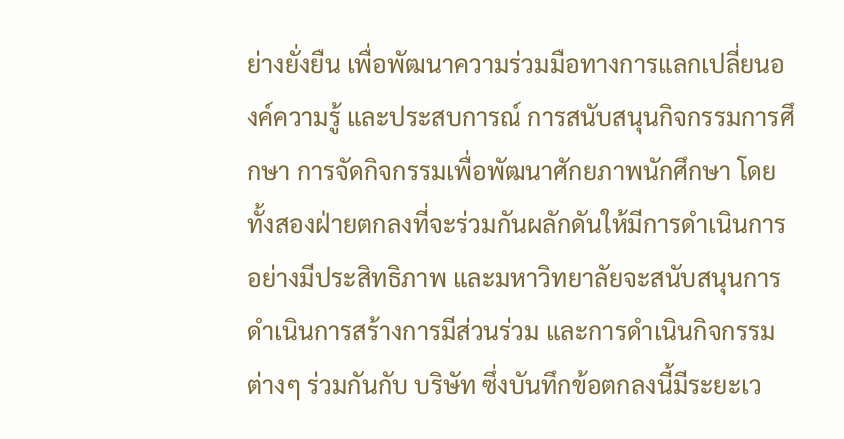ย่างยั่งยืน เพื่อพัฒนาความร่วมมือทางการแลกเปลี่ยนองค์ความรู้ และประสบการณ์ การสนับสนุนกิจกรรมการศึกษา การจัดกิจกรรมเพื่อพัฒนาศักยภาพนักศึกษา โดยทั้งสองฝ่ายตกลงที่จะร่วมกันผลักดันให้มีการดำเนินการอย่างมีประสิทธิภาพ และมหาวิทยาลัยจะสนับสนุนการดำเนินการสร้างการมีส่วนร่วม และการดำเนินกิจกรรมต่างๆ ร่วมกันกับ บริษัท ซึ่งบันทึกข้อตกลงนี้มีระยะเว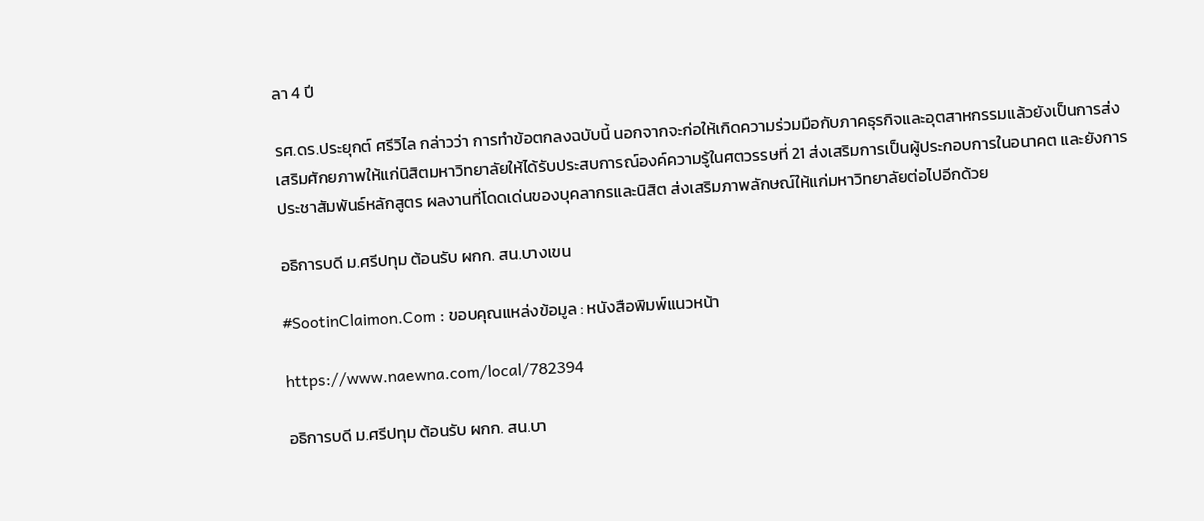ลา 4 ปี

รศ.ดร.ประยุกต์ ศรีวิไล กล่าวว่า การทำข้อตกลงฉบับนี้ นอกจากจะก่อให้เกิดความร่วมมือกับภาคธุรกิจและอุตสาหกรรมแล้วยังเป็นการส่งเสริมศักยภาพให้แก่นิสิตมหาวิทยาลัยให้ได้รับประสบการณ์องค์ความรู้ในศตวรรษที่ 21 ส่งเสริมการเป็นผู้ประกอบการในอนาคต และยังการประชาสัมพันธ์หลักสูตร ผลงานที่โดดเด่นของบุคลากรและนิสิต ส่งเสริมภาพลักษณ์ให้แก่มหาวิทยาลัยต่อไปอีกด้วย

อธิการบดี ม.ศรีปทุม ต้อนรับ ผกก. สน.บางเขน

#SootinClaimon.Com : ขอบคุณแหล่งข้อมูล : หนังสือพิมพ์แนวหน้า

https://www.naewna.com/local/782394

อธิการบดี ม.ศรีปทุม ต้อนรับ ผกก. สน.บา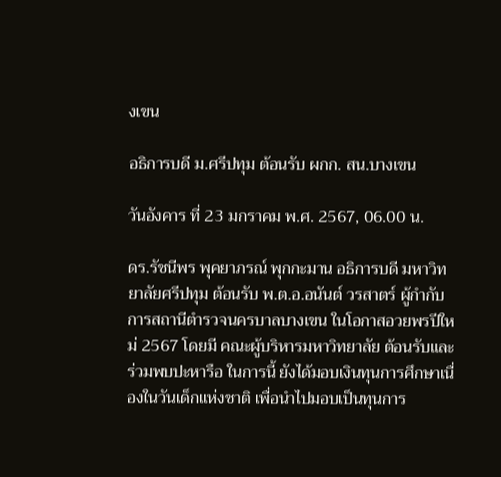งเขน

อธิการบดี ม.ศรีปทุม ต้อนรับ ผกก. สน.บางเขน

วันอังคาร ที่ 23 มกราคม พ.ศ. 2567, 06.00 น.

ดร.รัชนีพร พุคยาภรณ์ พุกกะมาน อธิการบดี มหาวิทยาลัยศรีปทุม ต้อนรับ พ.ต.อ.อนันต์ วรสาตร์ ผู้กำกับการสถานีตำรวจนครบาลบางเขน ในโอกาสอวยพรปีใหม่ 2567 โดยมี คณะผู้บริหารมหาวิทยาลัย ต้อนรับและร่วมพบปะหารือ ในการนี้ ยังได้มอบเงินทุนการศึกษาเนื่องในวันเด็กแห่งชาติ เพื่อนำไปมอบเป็นทุนการ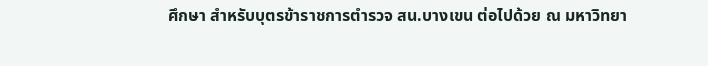ศึกษา สำหรับบุตรข้าราชการตำรวจ สน.บางเขน ต่อไปด้วย ณ มหาวิทยา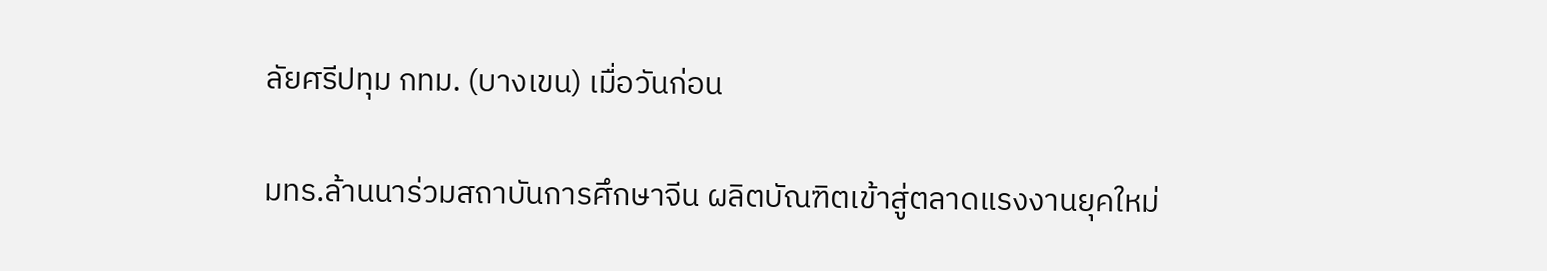ลัยศรีปทุม กทม. (บางเขน) เมื่อวันก่อน

มทร.ล้านนาร่วมสถาบันการศึกษาจีน ผลิตบัณฑิตเข้าสู่ตลาดแรงงานยุคใหม่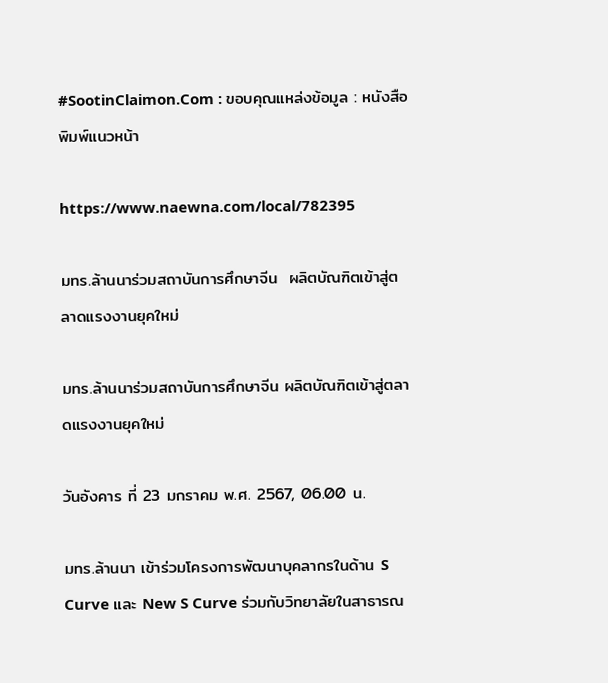#SootinClaimon.Com : ขอบคุณแหล่งข้อมูล : หนังสือพิมพ์แนวหน้า

https://www.naewna.com/local/782395

มทร.ล้านนาร่วมสถาบันการศึกษาจีน  ผลิตบัณฑิตเข้าสู่ตลาดแรงงานยุคใหม่

มทร.ล้านนาร่วมสถาบันการศึกษาจีน ผลิตบัณฑิตเข้าสู่ตลาดแรงงานยุคใหม่

วันอังคาร ที่ 23 มกราคม พ.ศ. 2567, 06.00 น.

มทร.ล้านนา เข้าร่วมโครงการพัฒนาบุคลากรในด้าน S Curve และ New S Curve ร่วมกับวิทยาลัยในสาธารณ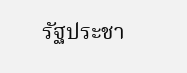รัฐประชา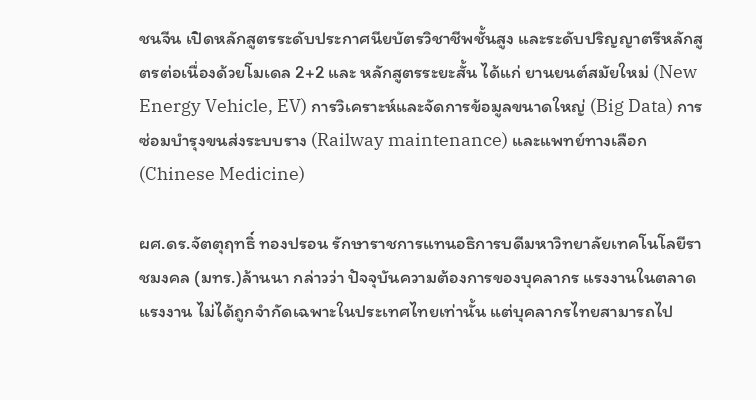ชนจีน เปิดหลักสูตรระดับประกาศนียบัตรวิชาชีพชั้นสูง และระดับปริญญาตรีหลักสูตรต่อเนื่องด้วยโมเดล 2+2 และ หลักสูตรระยะสั้น ได้แก่ ยานยนต์สมัยใหม่ (New Energy Vehicle, EV) การวิเคราะห์และจัดการข้อมูลขนาดใหญ่ (Big Data) การซ่อมบำรุงขนส่งระบบราง (Railway maintenance) และแพทย์ทางเลือก (Chinese Medicine)

ผศ.ดร.จัตตุฤทธิ์ ทองปรอน รักษาราชการแทนอธิการบดีมหาวิทยาลัยเทคโนโลยีราชมงคล (มทร.)ล้านนา กล่าวว่า ปัจจุบันความต้องการของบุคลากร แรงงานในตลาดแรงงาน ไม่ได้ถูกจำกัดเฉพาะในประเทศไทยเท่านั้น แต่บุคลากรไทยสามารถไป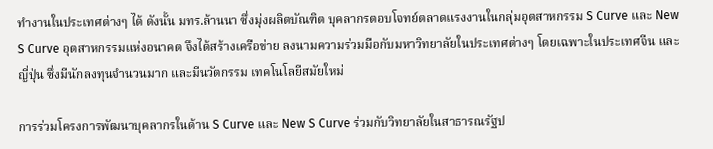ทำงานในประเทศต่างๆ ได้ ดังนั้น มทร.ล้านนา ซึ่งมุ่งผลิตบัณฑิต บุคลากรตอบโจทย์ตลาดแรงงานในกลุ่มอุตสาหกรรม S Curve และ New S Curve อุตสาหกรรมแห่งอนาคต จึงได้สร้างเครือข่าย ลงนามความร่วมมือกับมหาวิทยาลัยในประเทศต่างๆ โดยเฉพาะในประเทศจีน และญี่ปุ่น ซึ่งมีนักลงทุนจำนวนมาก และมีนวัตกรรม เทคโนโลยีสมัยใหม่

การร่วมโครงการพัฒนาบุคลากรในด้าน S Curve และ New S Curve ร่วมกับวิทยาลัยในสาธารณรัฐป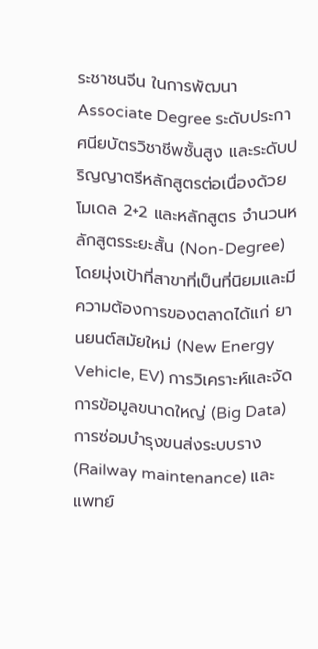ระชาชนจีน ในการพัฒนา Associate Degree ระดับประกาศนียบัตรวิชาชีพชั้นสูง และระดับปริญญาตรีหลักสูตรต่อเนื่องด้วยโมเดล 2+2 และหลักสูตร จำนวนหลักสูตรระยะสั้น (Non-Degree) โดยมุ่งเป้าที่สาขาที่เป็นที่นิยมและมีความต้องการของตลาดได้แก่ ยานยนต์สมัยใหม่ (New Energy Vehicle, EV) การวิเคราะห์และจัดการข้อมูลขนาดใหญ่ (Big Data) การซ่อมบำรุงขนส่งระบบราง (Railway maintenance) และแพทย์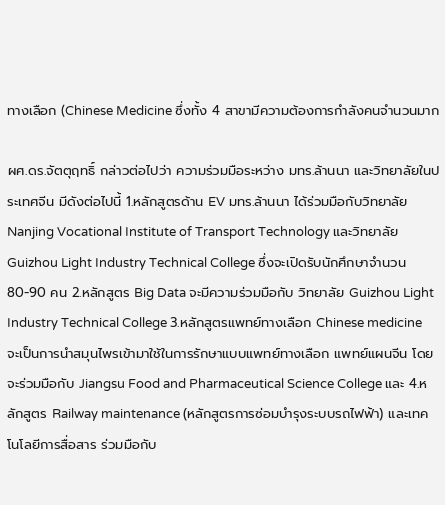ทางเลือก (Chinese Medicine ซึ่งทั้ง 4 สาขามีความต้องการกำลังคนจำนวนมาก

ผศ.ดร.จัตตุฤทธิ์ กล่าวต่อไปว่า ความร่วมมือระหว่าง มทร.ล้านนา และวิทยาลัยในประเทศจีน มีดังต่อไปนี้ 1.หลักสูตรด้าน EV มทร.ล้านนา ได้ร่วมมือกับวิทยาลัย Nanjing Vocational Institute of Transport Technology และวิทยาลัย Guizhou Light Industry Technical College ซึ่งจะเปิดรับนักศึกษาจำนวน 80-90 คน 2.หลักสูตร Big Data จะมีความร่วมมือกับ วิทยาลัย Guizhou Light Industry Technical College 3.หลักสูตรแพทย์ทางเลือก Chinese medicine จะเป็นการนำสมุนไพรเข้ามาใช้ในการรักษาแบบแพทย์ทางเลือก แพทย์แผนจีน โดยจะร่วมมือกับ Jiangsu Food and Pharmaceutical Science College และ 4.หลักสูตร Railway maintenance (หลักสูตรการซ่อมบำรุงระบบรถไฟฟ้า) และเทคโนโลยีการสื่อสาร ร่วมมือกับ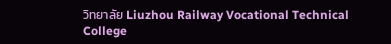วิทยาลัย Liuzhou Railway Vocational Technical College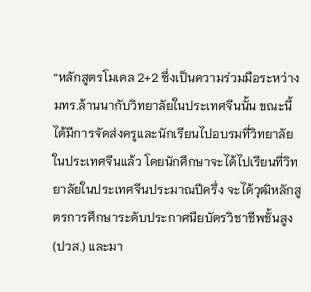“หลักสูตรโมเดล 2+2 ซึ่งเป็นความร่วมมือระหว่างมทร.ล้านนากับวิทยาลัยในประเทศจีนนั้น ขณะนี้ได้มีการจัดส่งครูและนักเรียนไปอบรมที่วิทยาลัยในประเทศจีนแล้ว โดยนักศึกษาจะได้ไปเรียนที่วิทยาลัยในประเทศจีนประมาณปีครึ่ง จะได้วุฒิหลักสูตรการศึกษาระดับประกาศนียบัตรวิชาชีพชั้นสูง (ปวส.) และมา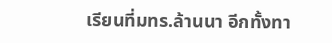เรียนที่มทร.ล้านนา อีกทั้งทา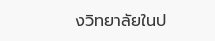งวิทยาลัยในป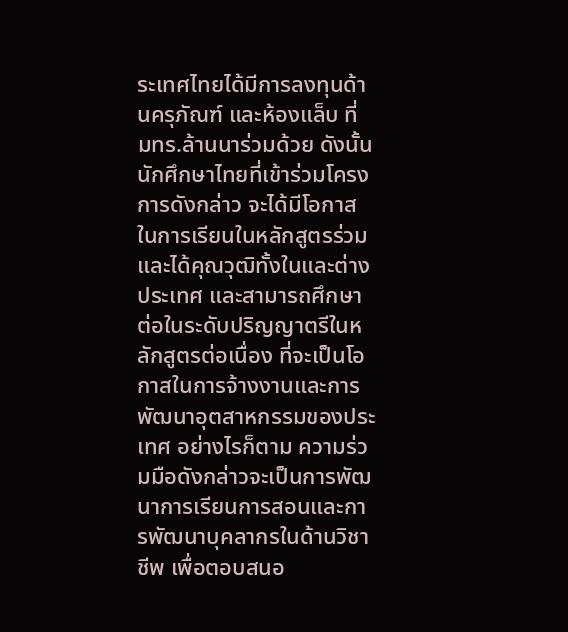ระเทศไทยได้มีการลงทุนด้านครุภัณฑ์ และห้องแล็บ ที่ มทร.ล้านนาร่วมด้วย ดังนั้น นักศึกษาไทยที่เข้าร่วมโครงการดังกล่าว จะได้มีโอกาสในการเรียนในหลักสูตรร่วมและได้คุณวุฒิทั้งในและต่างประเทศ และสามารถศึกษาต่อในระดับปริญญาตรีในหลักสูตรต่อเนื่อง ที่จะเป็นโอกาสในการจ้างงานและการพัฒนาอุตสาหกรรมของประเทศ อย่างไรก็ตาม ความร่วมมือดังกล่าวจะเป็นการพัฒนาการเรียนการสอนและการพัฒนาบุคลากรในด้านวิชาชีพ เพื่อตอบสนอ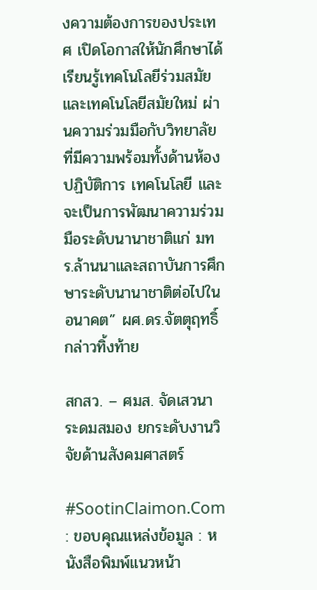งความต้องการของประเทศ เปิดโอกาสให้นักศึกษาได้เรียนรู้เทคโนโลยีร่วมสมัย และเทคโนโลยีสมัยใหม่ ผ่านความร่วมมือกับวิทยาลัยที่มีความพร้อมทั้งด้านห้องปฏิบัติการ เทคโนโลยี และจะเป็นการพัฒนาความร่วมมือระดับนานาชาติแก่ มทร.ล้านนาและสถาบันการศึกษาระดับนานาชาติต่อไปในอนาคต” ผศ.ดร.จัตตุฤทธิ์ กล่าวทิ้งท้าย

สกสว. – ศมส. จัดเสวนาระดมสมอง ยกระดับงานวิจัยด้านสังคมศาสตร์

#SootinClaimon.Com : ขอบคุณแหล่งข้อมูล : หนังสือพิมพ์แนวหน้า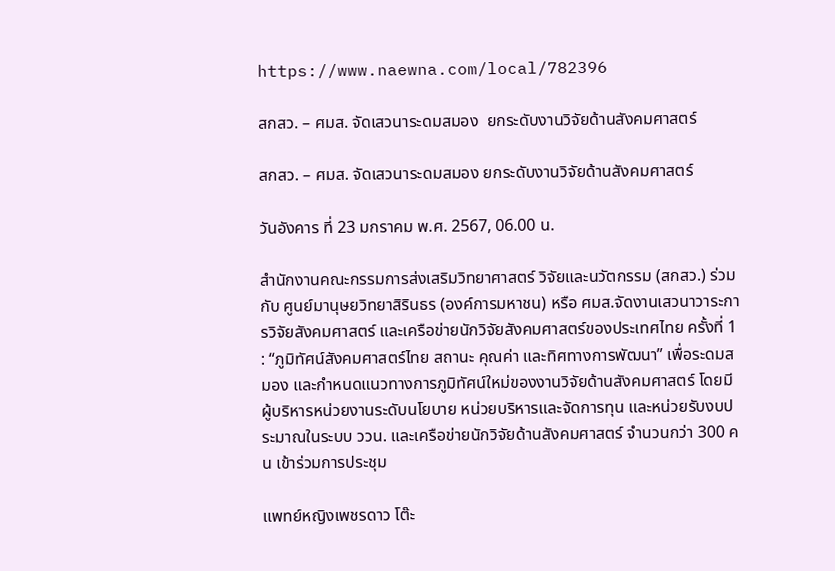https://www.naewna.com/local/782396

สกสว. – ศมส. จัดเสวนาระดมสมอง  ยกระดับงานวิจัยด้านสังคมศาสตร์

สกสว. – ศมส. จัดเสวนาระดมสมอง ยกระดับงานวิจัยด้านสังคมศาสตร์

วันอังคาร ที่ 23 มกราคม พ.ศ. 2567, 06.00 น.

สำนักงานคณะกรรมการส่งเสริมวิทยาศาสตร์ วิจัยและนวัตกรรม (สกสว.) ร่วมกับ ศูนย์มานุษยวิทยาสิรินธร (องค์การมหาชน) หรือ ศมส.จัดงานเสวนาวาระการวิจัยสังคมศาสตร์ และเครือข่ายนักวิจัยสังคมศาสตร์ของประเทศไทย ครั้งที่ 1 : “ภูมิทัศน์สังคมศาสตร์ไทย สถานะ คุณค่า และทิศทางการพัฒนา” เพื่อระดมสมอง และกำหนดแนวทางการภูมิทัศน์ใหม่ของงานวิจัยด้านสังคมศาสตร์ โดยมี ผู้บริหารหน่วยงานระดับนโยบาย หน่วยบริหารและจัดการทุน และหน่วยรับงบประมาณในระบบ ววน. และเครือข่ายนักวิจัยด้านสังคมศาสตร์ จำนวนกว่า 300 คน เข้าร่วมการประชุม

แพทย์หญิงเพชรดาว โต๊ะ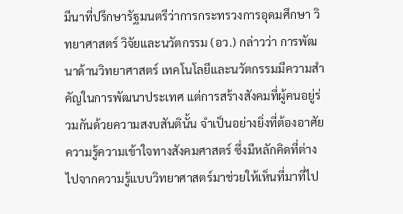มีนาที่ปรึกษารัฐมนตรีว่าการกระทรวงการอุดมศึกษา วิทยาศาสตร์ วิจัยและนวัตกรรม (อว.) กล่าวว่า การพัฒนาด้านวิทยาศาสตร์ เทคโนโลยีและนวัตกรรมมีความสำคัญในการพัฒนาประเทศ แต่การสร้างสังคมที่ผู้คนอยู่ร่วมกันด้วยความสงบสันตินั้น จำเป็นอย่างยิ่งที่ต้องอาศัยความรู้ความเข้าใจทางสังคมศาสตร์ ซึ่งมีหลักคิดที่ต่างไปจากความรู้แบบวิทยาศาสตร์มาช่วยให้เห็นที่มาที่ไป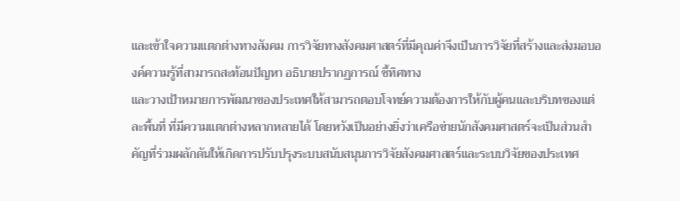และเข้าใจความแตกต่างทางสังคม การวิจัยทางสังคมศาสตร์ที่มีคุณค่าจึงเป็นการวิจัยที่สร้างและส่งมอบองค์ความรู้ที่สามารถสะท้อนปัญหา อธิบายปรากฏการณ์ ชี้ทิศทาง
และวางเป้าหมายการพัฒนาของประเทศให้สามารถตอบโจทย์ความต้องการให้กับผู้คนและบริบทของแต่ละพื้นที่ ที่มีความแตกต่างหลากหลายได้ โดยหวังเป็นอย่างยิ่งว่าเครือข่ายนักสังคมศาสตร์จะเป็นส่วนสำคัญที่ร่วมผลักดันให้เกิดการปรับปรุงระบบสนับสนุนการวิจัยสังคมศาสตร์และระบบวิจัยของประเทศ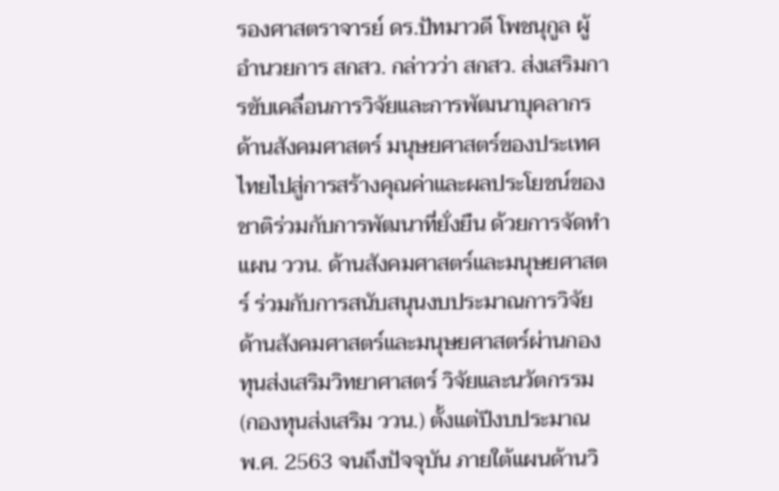รองศาสตราจารย์ ดร.ปัทมาวดี โพชนุกูล ผู้อำนวยการ สกสว. กล่าวว่า สกสว. ส่งเสริมการขับเคลื่อนการวิจัยและการพัฒนาบุคลากรด้านสังคมศาสตร์ มนุษยศาสตร์ของประเทศไทยไปสู่การสร้างคุณค่าและผลประโยชน์ของชาติร่วมกับการพัฒนาที่ยั่งยืน ด้วยการจัดทำแผน ววน. ด้านสังคมศาสตร์และมนุษยศาสตร์ ร่วมกับการสนับสนุนงบประมาณการวิจัยด้านสังคมศาสตร์และมนุษยศาสตร์ผ่านกองทุนส่งเสริมวิทยาศาสตร์ วิจัยและนวัตกรรม (กองทุนส่งเสริม ววน.) ตั้งแต่ปีงบประมาณ พ.ศ. 2563 จนถึงปัจจุบัน ภายใต้แผนด้านวิ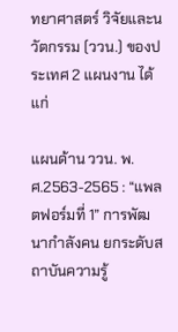ทยาศาสตร์ วิจัยและนวัตกรรม (ววน.) ของประเทศ 2 แผนงาน ได้แก่

แผนด้าน ววน. พ.ศ.2563-2565 : “แพลตฟอร์มที่ 1” การพัฒนากำลังคน ยกระดับสถาบันความรู้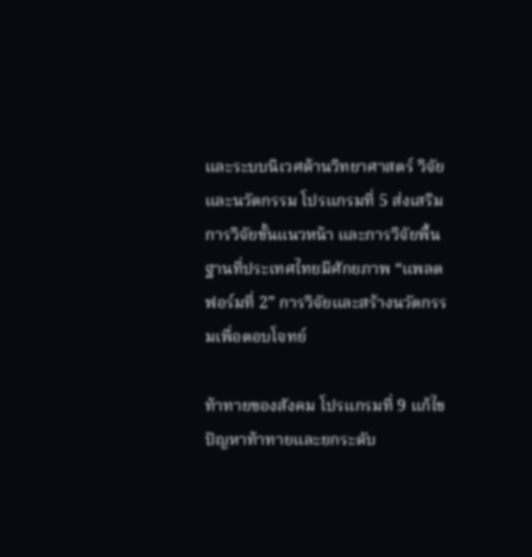และระบบนิเวศด้านวิทยาศาสตร์ วิจัยและนวัตกรรม โปรแกรมที่ 5 ส่งเสริมการวิจัยขั้นแนวหน้า และการวิจัยพื้นฐานที่ประเทศไทยมีศักยภาพ “แพลตฟอร์มที่ 2” การวิจัยและสร้างนวัตกรรมเพื่อตอบโจทย์

ท้าทายของสังคม โปรแกรมที่ 9 แก้ไขปัญหาท้าทายและยกระดับ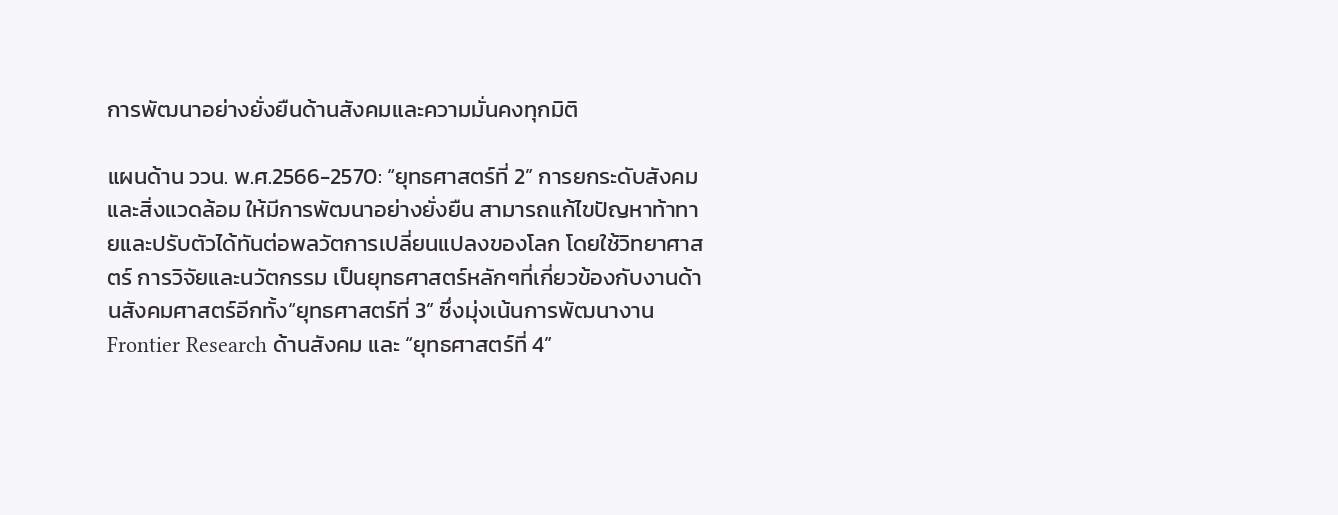การพัฒนาอย่างยั่งยืนด้านสังคมและความมั่นคงทุกมิติ

แผนด้าน ววน. พ.ศ.2566-2570: “ยุทธศาสตร์ที่ 2” การยกระดับสังคมและสิ่งแวดล้อม ให้มีการพัฒนาอย่างยั่งยืน สามารถแก้ไขปัญหาท้าทายและปรับตัวได้ทันต่อพลวัตการเปลี่ยนแปลงของโลก โดยใช้วิทยาศาสตร์ การวิจัยและนวัตกรรม เป็นยุทธศาสตร์หลักๆที่เกี่ยวข้องกับงานด้านสังคมศาสตร์อีกทั้ง“ยุทธศาสตร์ที่ 3” ซึ่งมุ่งเน้นการพัฒนางาน Frontier Research ด้านสังคม และ “ยุทธศาสตร์ที่ 4”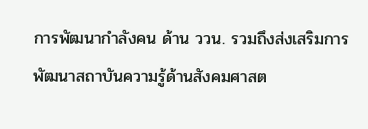การพัฒนากำลังคน ด้าน ววน. รวมถึงส่งเสริมการพัฒนาสถาบันความรู้ด้านสังคมศาสต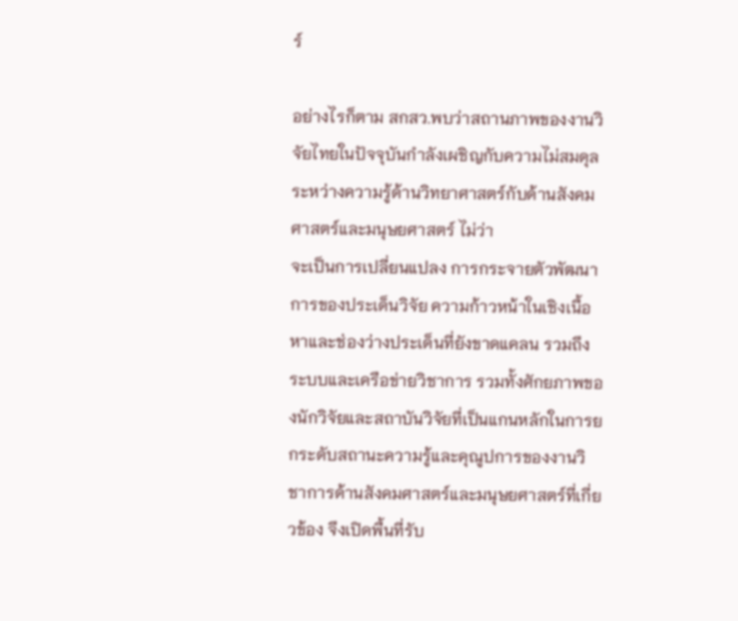ร์

อย่างไรก็ตาม สกสว.พบว่าสถานภาพของงานวิจัยไทยในปัจจุบันกำลังเผชิญกับความไม่สมดุลระหว่างความรู้ด้านวิทยาศาสตร์กับด้านสังคมศาสตร์และมนุษยศาสตร์ ไม่ว่า
จะเป็นการเปลี่ยนแปลง การกระจายตัวพัฒนาการของประเด็นวิจัย ความก้าวหน้าในเชิงเนื้อหาและช่องว่างประเด็นที่ยังขาดแคลน รวมถึงระบบและเครือข่ายวิชาการ รวมทั้งศักยภาพของนักวิจัยและสถาบันวิจัยที่เป็นแกนหลักในการยกระดับสถานะความรู้และคุณูปการของงานวิชาการด้านสังคมศาสตร์และมนุษยศาสตร์ที่เกี่ยวข้อง จึงเปิดพื้นที่รับ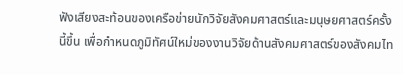ฟังเสียงสะท้อนของเครือข่ายนักวิจัยสังคมศาสตร์และมนุษยศาสตร์ครั้งนี้ขึ้น เพื่อกำหนดภูมิทัศน์ใหม่ของงานวิจัยด้านสังคมศาสตร์ของสังคมไท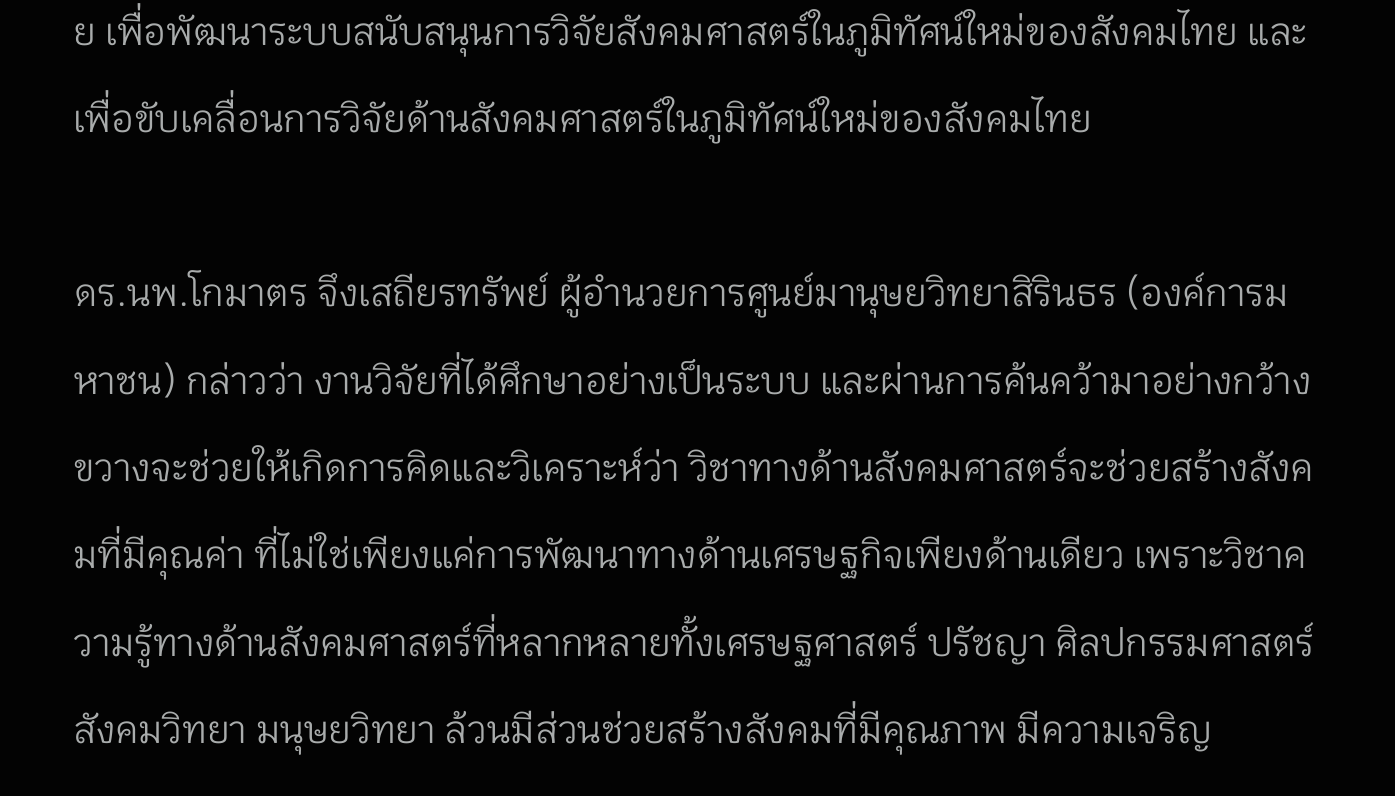ย เพื่อพัฒนาระบบสนับสนุนการวิจัยสังคมศาสตร์ในภูมิทัศน์ใหม่ของสังคมไทย และเพื่อขับเคลื่อนการวิจัยด้านสังคมศาสตร์ในภูมิทัศน์ใหม่ของสังคมไทย

ดร.นพ.โกมาตร จึงเสถียรทรัพย์ ผู้อำนวยการศูนย์มานุษยวิทยาสิรินธร (องค์การมหาชน) กล่าวว่า งานวิจัยที่ได้ศึกษาอย่างเป็นระบบ และผ่านการค้นคว้ามาอย่างกว้างขวางจะช่วยให้เกิดการคิดและวิเคราะห์ว่า วิชาทางด้านสังคมศาสตร์จะช่วยสร้างสังคมที่มีคุณค่า ที่ไม่ใช่เพียงแค่การพัฒนาทางด้านเศรษฐกิจเพียงด้านเดียว เพราะวิชาความรู้ทางด้านสังคมศาสตร์ที่หลากหลายทั้งเศรษฐศาสตร์ ปรัชญา ศิลปกรรมศาสตร์สังคมวิทยา มนุษยวิทยา ล้วนมีส่วนช่วยสร้างสังคมที่มีคุณภาพ มีความเจริญ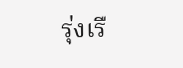รุ่งเรื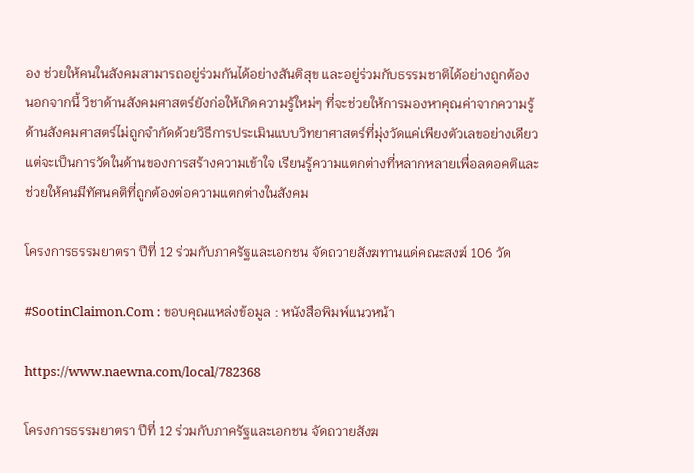อง ช่วยให้คนในสังคมสามารถอยู่ร่วมกันได้อย่างสันติสุข และอยู่ร่วมกับธรรมชาติได้อย่างถูกต้อง นอกจากนี้ วิชาด้านสังคมศาสตร์ยังก่อให้เกิดความรู้ใหม่ๆ ที่จะช่วยให้การมองหาคุณค่าจากความรู้ด้านสังคมศาสตร์ไม่ถูกจำกัดด้วยวิธีการประเมินแบบวิทยาศาสตร์ที่มุ่งวัดแค่เพียงตัวเลขอย่างเดียว แต่จะเป็นการวัดในด้านของการสร้างความเข้าใจ เรียนรู้ความแตกต่างที่หลากหลายเพื่อลดอคติและช่วยให้คนมีทัศนคติที่ถูกต้องต่อความแตกต่างในสังคม

โครงการธรรมยาตรา ปีที่ 12 ร่วมกับภาครัฐและเอกชน จัดถวายสังฆทานแด่คณะสงฆ์ 106 วัด

#SootinClaimon.Com : ขอบคุณแหล่งข้อมูล : หนังสือพิมพ์แนวหน้า

https://www.naewna.com/local/782368

โครงการธรรมยาตรา ปีที่ 12 ร่วมกับภาครัฐและเอกชน จัดถวายสังฆ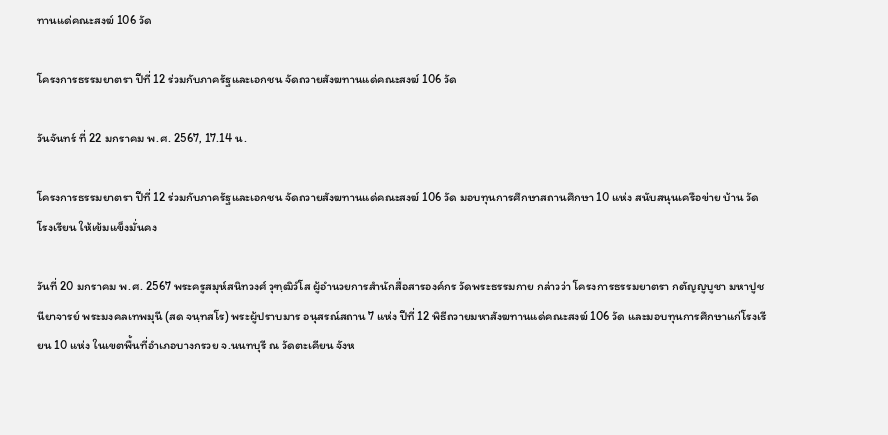ทานแด่คณะสงฆ์ 106 วัด

โครงการธรรมยาตรา ปีที่ 12 ร่วมกับภาครัฐและเอกชน จัดถวายสังฆทานแด่คณะสงฆ์ 106 วัด

วันจันทร์ ที่ 22 มกราคม พ.ศ. 2567, 17.14 น.

โครงการธรรมยาตรา ปีที่ 12 ร่วมกับภาครัฐและเอกชน จัดถวายสังฆทานแด่คณะสงฆ์ 106 วัด มอบทุนการศึกษาสถานศึกษา 10 แห่ง สนับสนุนเครือข่าย บ้าน วัด โรงเรียน ให้เข้มแข็งมั่นคง

วันที่ 20 มกราคม พ.ศ. 2567 พระครูสมุห์สนิทวงศ์ วุฑฺฒิวํโส ผู้อำนวยการสำนักสื่อสารองค์กร วัดพระธรรมกาย กล่าวว่า โครงการธรรมยาตรา กตัญญูบูชา มหาปูชนียาจารย์ พระมงคลเทพมุนี (สด จนฺทสโร) พระผู้ปราบมาร อนุสรณ์สถาน 7 แห่ง ปีที่ 12 พิธีถวายมหาสังฆทานแด่คณะสงฆ์ 106 วัด และมอบทุนการศึกษาแก่โรงเรียน 10 แห่ง ในเขตพื้นที่อำเภอบางกรวย จ.นนทบุรี ณ วัดตะเคียน จังห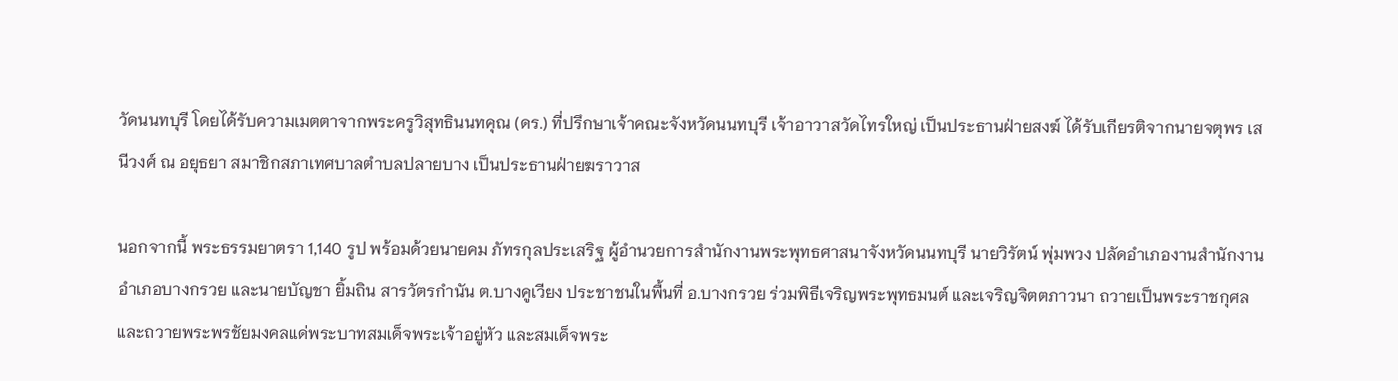วัดนนทบุรี โดยได้รับความเมตตาจากพระครูวิสุทธินนทคุณ (ดร.) ที่ปรึกษาเจ้าคณะจังหวัดนนทบุรี เจ้าอาวาสวัดไทรใหญ่ เป็นประธานฝ่ายสงฆ์ ได้รับเกียรติจากนายจตุพร เสนีวงศ์ ณ อยุธยา สมาชิกสภาเทศบาลตำบลปลายบาง เป็นประธานฝ่ายฆราวาส

นอกจากนี้ พระธรรมยาตรา 1,140 รูป พร้อมด้วยนายคม ภัทรกุลประเสริฐ ผู้อำนวยการสำนักงานพระพุทธศาสนาจังหวัดนนทบุรี นายวิรัตน์ พุ่มพวง ปลัดอำเภองานสำนักงานอำเภอบางกรวย และนายบัญชา ยิ้มถิน สารวัตรกำนัน ต.บางคูเวียง ประชาชนในพื้นที่ อ.บางกรวย ร่วมพิธีเจริญพระพุทธมนต์ และเจริญจิตตภาวนา ถวายเป็นพระราชกุศล และถวายพระพรชัยมงคลแด่พระบาทสมเด็จพระเจ้าอยู่หัว และสมเด็จพระ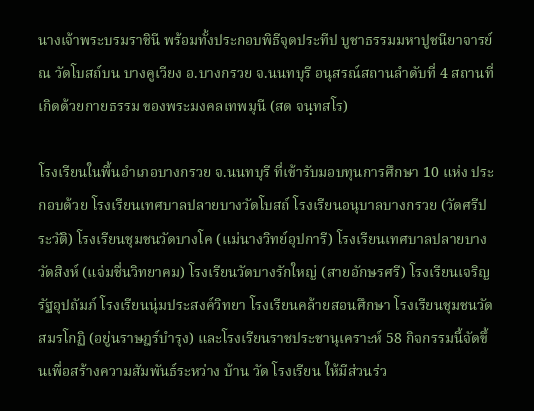นางเจ้าพระบรมราชินี พร้อมทั้งประกอบพิธีจุดประทีป บูชาธรรมมหาปูชนียาจารย์ ณ วัดโบสถ์บน บางคูเวียง อ.บางกรวย จ.นนทบุรี อนุสรณ์สถานลำดับที่ 4 สถานที่เกิดด้วยกายธรรม ของพระมงคลเทพมุนี (สด จนฺทสโร)

โรงเรียนในพื้นอำเภอบางกรวย จ.นนทบุรี ที่เข้ารับมอบทุนการศึกษา 10 แห่ง ประกอบด้วย โรงเรียนเทศบาลปลายบางวัดโบสถ์ โรงเรียนอนุบาลบางกรวย (วัดศรีประวัติ) โรงเรียนชุมชนวัดบางโค (แม่นางวิทย์อุปการี) โรงเรียนเทศบาลปลายบางวัดสิงห์ (แจ่มชื่นวิทยาคม) โรงเรียนวัดบางรักใหญ่ (สายอักษรศรี) โรงเรียนเจริญรัฐอุปถัมภ์ โรงเรียนนุ่มประสงค์วิทยา โรงเรียนคล้ายสอนศึกษา โรงเรียนชุมชนวัดสมรโกฏิ (อยู่นราษฎร์บำรุง) และโรงเรียนราชประชานุเคราะห์ 58 กิจกรรมนี้จัดขึ้นเพื่อสร้างความสัมพันธ์ระหว่าง บ้าน วัด โรงเรียน ให้มีส่วนร่ว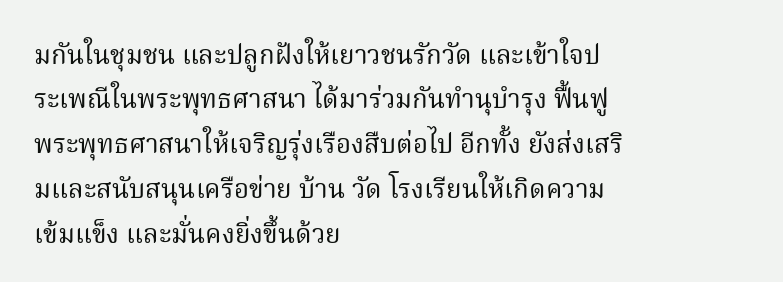มกันในชุมชน และปลูกฝังให้เยาวชนรักวัด และเข้าใจประเพณีในพระพุทธศาสนา ได้มาร่วมกันทำนุบำรุง ฟื้นฟูพระพุทธศาสนาให้เจริญรุ่งเรืองสืบต่อไป อีกทั้ง ยังส่งเสริมและสนับสนุนเครือข่าย บ้าน วัด โรงเรียนให้เกิดความเข้มแข็ง และมั่นคงยิ่งขึ้นด้วย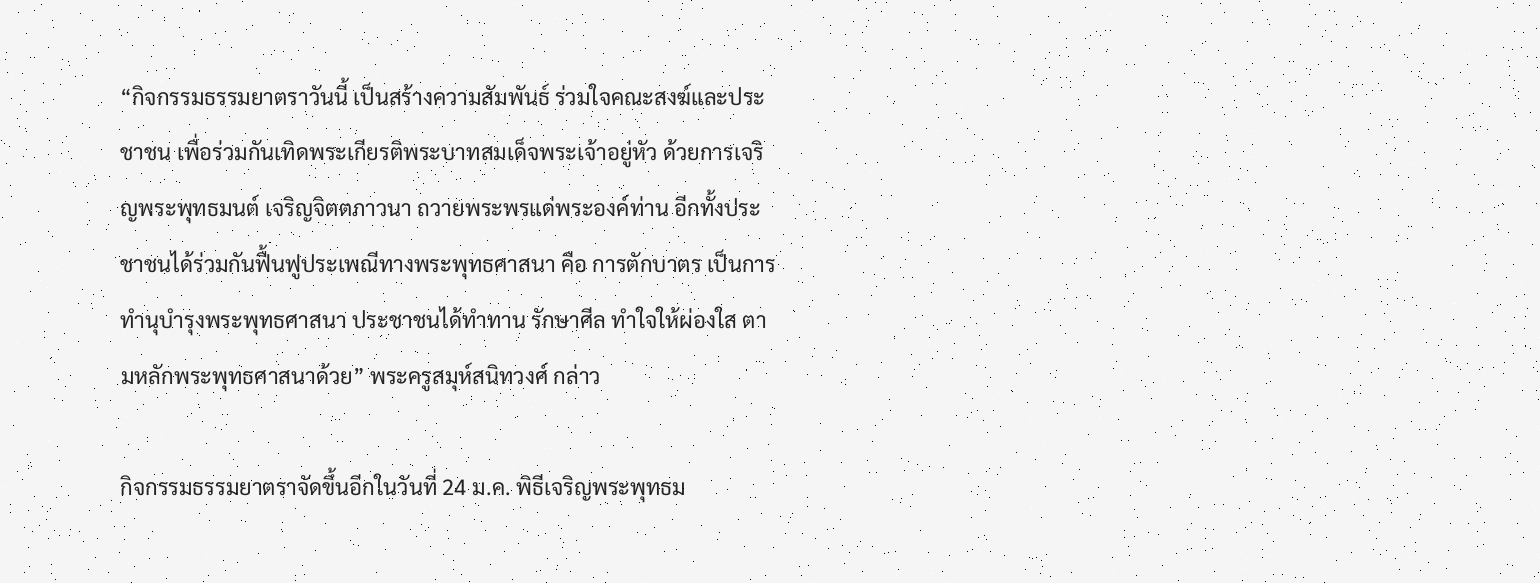“กิจกรรมธรรมยาตราวันนี้ เป็นสร้างความสัมพันธ์ ร่วมใจคณะสงฆ์และประชาชน เพื่อร่วมกันเทิดพระเกียรติพระบาทสมเด็จพระเจ้าอยู่หัว ด้วยการเจริญพระพุทธมนต์ เจริญจิตตภาวนา ถวายพระพรแด่พระองค์ท่าน อีกทั้งประชาชนได้ร่วมกันฟื้นฟูประเพณีทางพระพุทธศาสนา คือ การตักบาตร เป็นการทำนุบำรุงพระพุทธศาสนา ประชาชนได้ทำทาน รักษาศีล ทำใจให้ผ่องใส ตามหลักพระพุทธศาสนาด้วย” พระครูสมุห์สนิทวงศ์ กล่าว

กิจกรรมธรรมยาตราจัดขึ้นอีกในวันที่ 24 ม.ค. พิธีเจริญพระพุทธม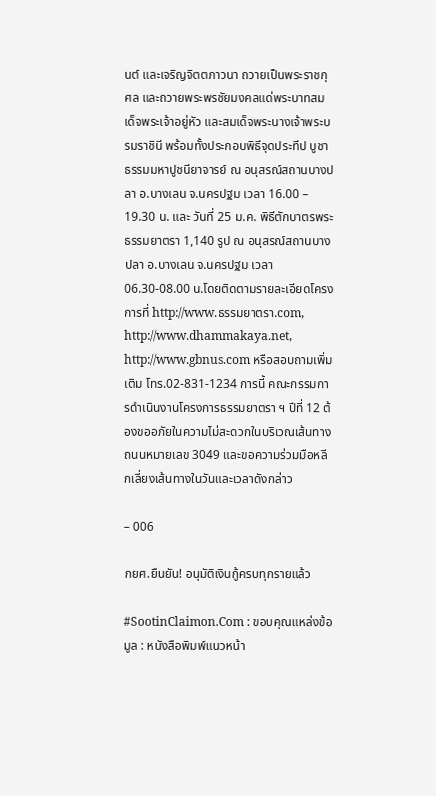นต์ และเจริญจิตตภาวนา ถวายเป็นพระราชกุศล และถวายพระพรชัยมงคลแด่พระบาทสมเด็จพระเจ้าอยู่หัว และสมเด็จพระนางเจ้าพระบรมราชินี พร้อมทั้งประกอบพิธีจุดประทีป บูชาธรรมมหาปูชนียาจารย์ ณ อนุสรณ์สถานบางปลา อ.บางเลน จ.นครปฐม เวลา 16.00 – 19.30 น. และ วันที่ 25 ม.ค. พิธีตักบาตรพระธรรมยาตรา 1,140 รูป ณ อนุสรณ์สถานบางปลา อ.บางเลน จ.นครปฐม เวลา 06.30-08.00 น.โดยติดตามรายละเอียดโครงการที่ http://www.ธรรมยาตรา.com, http://www.dhammakaya.net, http://www.gbnus.com หรือสอบถามเพิ่มเติม โทร.02-831-1234 การนี้ คณะกรรมการดำเนินงานโครงการธรรมยาตรา ฯ ปีที่ 12 ต้องขออภัยในความไม่สะดวกในบริเวณเส้นทางถนนหมายเลข 3049 และขอความร่วมมือหลีกเลี่ยงเส้นทางในวันและเวลาดังกล่าว

– 006

กยศ.ยืนยัน! อนุมัติเงินกู้ครบทุกรายแล้ว

#SootinClaimon.Com : ขอบคุณแหล่งข้อมูล : หนังสือพิมพ์แนวหน้า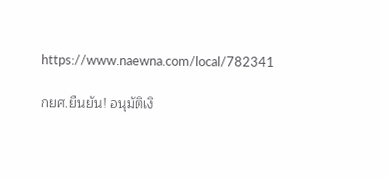https://www.naewna.com/local/782341

กยศ.ยืนยัน! อนุมัติเงิ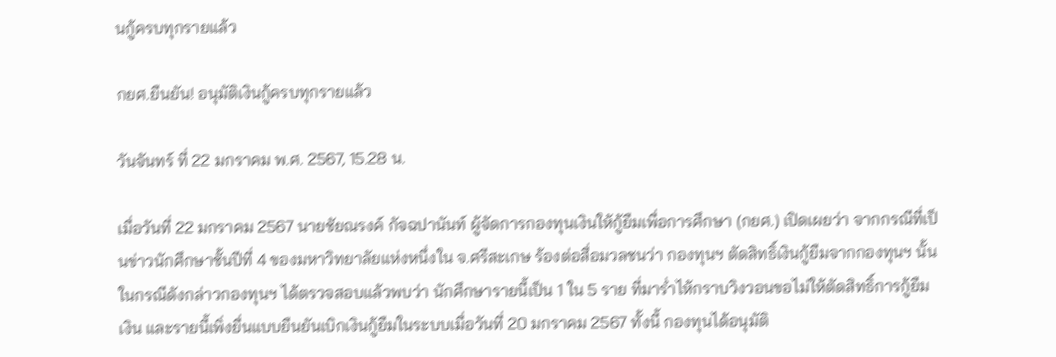นกู้ครบทุกรายแล้ว

กยศ.ยืนยัน! อนุมัติเงินกู้ครบทุกรายแล้ว

วันจันทร์ ที่ 22 มกราคม พ.ศ. 2567, 15.28 น.

เมื่อวันที่ 22 มกราคม 2567 นายชัยณรงค์ กัจฉปานันท์ ผู้จัดการกองทุนเงินให้กู้ยืมเพื่อการศึกษา (กยศ.) เปิดเผยว่า จากกรณีที่เป็นข่าวนักศึกษาชั้นปีที่ 4 ของมหาวิทยาลัยแห่งหนึ่งใน จ.ศรีสะเกษ ร้องต่อสื่อมวลชนว่า กองทุนฯ ตัดสิทธิ์เงินกู้ยืมจากกองทุนฯ นั้น ในกรณีดังกล่าวกองทุนฯ ได้ตรวจสอบแล้วพบว่า นักศึกษารายนี้เป็น 1 ใน 5 ราย ที่มาร่ำไห้กราบวิงวอนขอไม่ให้ตัดสิทธิ์การกู้ยืมเงิน และรายนี้เพิ่งยื่นแบบยืนยันเบิกเงินกู้ยืมในระบบเมื่อวันที่ 20 มกราคม 2567 ทั้งนี้ กองทุนได้อนุมัติ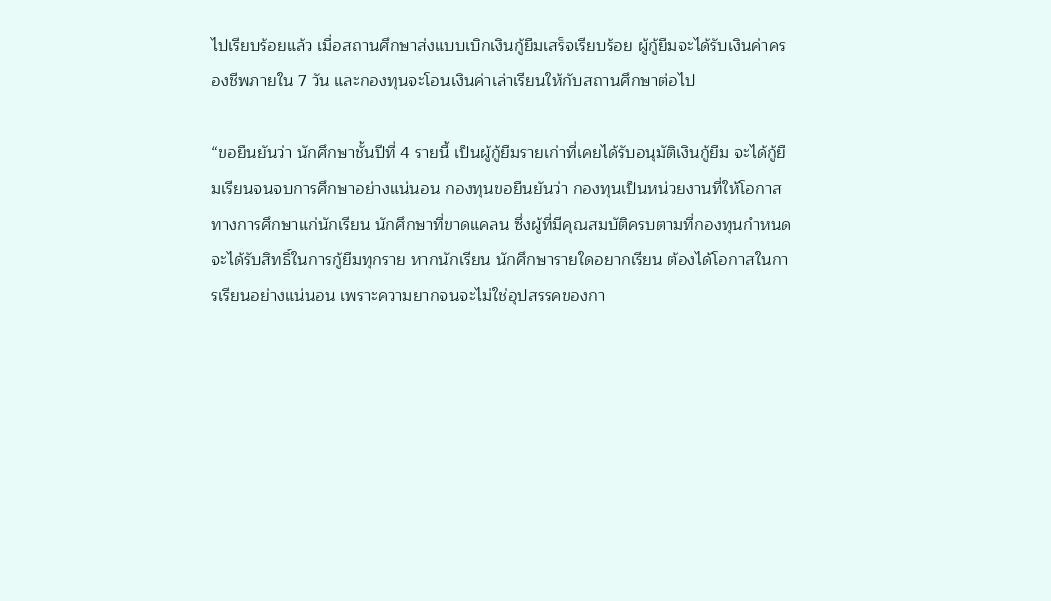ไปเรียบร้อยแล้ว เมื่อสถานศึกษาส่งแบบเบิกเงินกู้ยืมเสร็จเรียบร้อย ผู้กู้ยืมจะได้รับเงินค่าครองชีพภายใน 7 วัน และกองทุนจะโอนเงินค่าเล่าเรียนให้กับสถานศึกษาต่อไป

“ขอยืนยันว่า นักศึกษาชั้นปีที่ 4 รายนี้ เป็นผู้กู้ยืมรายเก่าที่เคยได้รับอนุมัติเงินกู้ยืม จะได้กู้ยืมเรียนจนจบการศึกษาอย่างแน่นอน กองทุนขอยืนยันว่า กองทุนเป็นหน่วยงานที่ให้โอกาสทางการศึกษาแก่นักเรียน นักศึกษาที่ขาดแคลน ซึ่งผู้ที่มีคุณสมบัติครบตามที่กองทุนกำหนดจะได้รับสิทธิ์ในการกู้ยืมทุกราย หากนักเรียน นักศึกษารายใดอยากเรียน ต้องได้โอกาสในการเรียนอย่างแน่นอน เพราะความยากจนจะไม่ใช่อุปสรรคของกา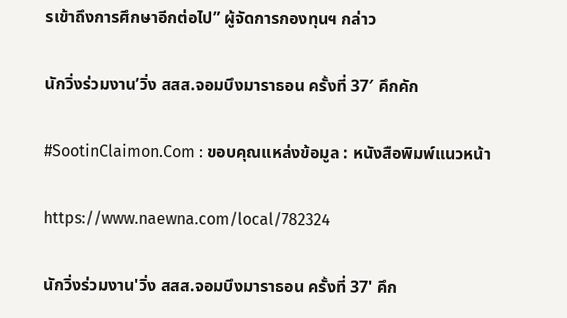รเข้าถึงการศึกษาอีกต่อไป” ผู้จัดการกองทุนฯ กล่าว

นักวิ่งร่วมงาน’วิ่ง สสส.จอมบึงมาราธอน ครั้งที่ 37′ คึกคัก

#SootinClaimon.Com : ขอบคุณแหล่งข้อมูล : หนังสือพิมพ์แนวหน้า

https://www.naewna.com/local/782324

นักวิ่งร่วมงาน'วิ่ง สสส.จอมบึงมาราธอน ครั้งที่ 37' คึก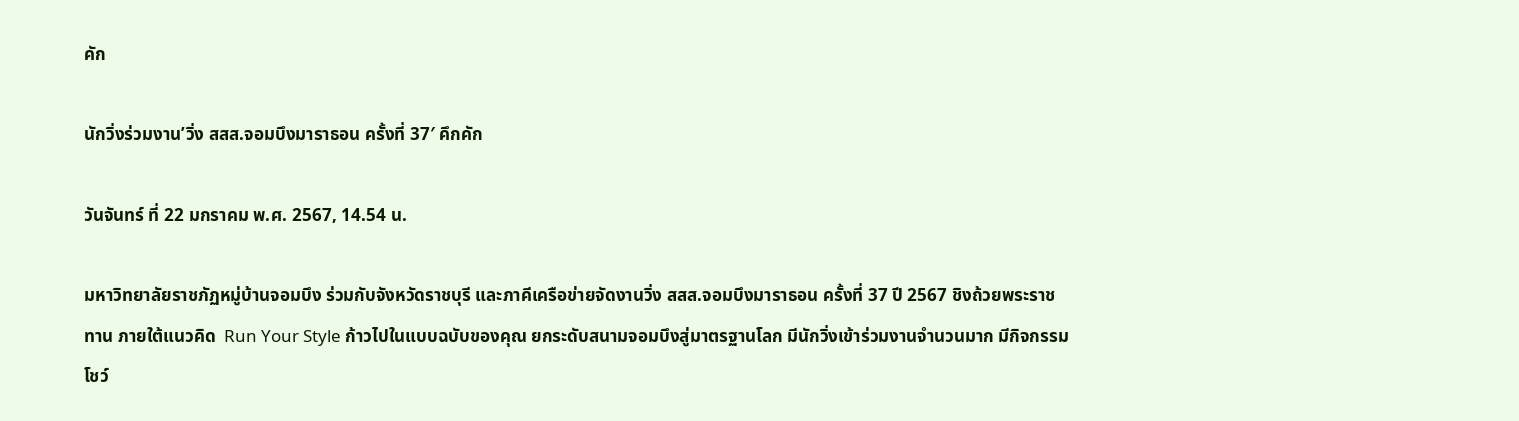คัก

นักวิ่งร่วมงาน’วิ่ง สสส.จอมบึงมาราธอน ครั้งที่ 37′ คึกคัก

วันจันทร์ ที่ 22 มกราคม พ.ศ. 2567, 14.54 น.

มหาวิทยาลัยราชภัฏหมู่บ้านจอมบึง ร่วมกับจังหวัดราชบุรี และภาคีเครือข่ายจัดงานวิ่ง สสส.จอมบึงมาราธอน ครั้งที่ 37 ปี 2567 ชิงถ้วยพระราชทาน ภายใต้แนวคิด  Run Your Style ก้าวไปในแบบฉบับของคุณ ยกระดับสนามจอมบึงสู่มาตรฐานโลก มีนักวิ่งเข้าร่วมงานจำนวนมาก มีกิจกรรมโชว์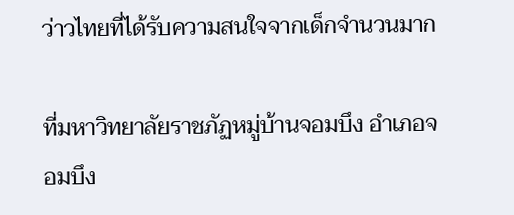ว่าวไทยที่ได้รับความสนใจจากเด็กจำนวนมาก

ที่มหาวิทยาลัยราชภัฏหมู่บ้านจอมบึง อำเภอจอมบึง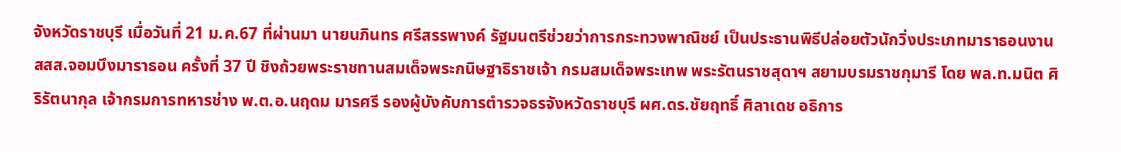จังหวัดราชบุรี เมื่อวันที่ 21 ม.ค.67 ที่ผ่านมา นายนภินทร ศรีสรรพางค์ รัฐมนตรีช่วยว่าการกระทวงพาณิชย์ เป็นประธานพิธีปล่อยตัวนักวิ่งประเภทมาราธอนงาน สสส.จอมบึงมาราธอน ครั้งที่ 37 ปี ชิงถ้วยพระราชทานสมเด็จพระกนิษฐาธิราชเจ้า กรมสมเด็จพระเทพ พระรัตนราชสุดาฯ สยามบรมราชกุมารี โดย พล.ท.มนิต ศิริรัตนากุล เจ้ากรมการทหารช่าง พ.ต.อ.นฤดม มารศรี รองผู้บังคับการตำรวจธรจังหวัดราชบุรี ผศ.ดร.ชัยฤทธิ์ ศิลาเดช อธิการ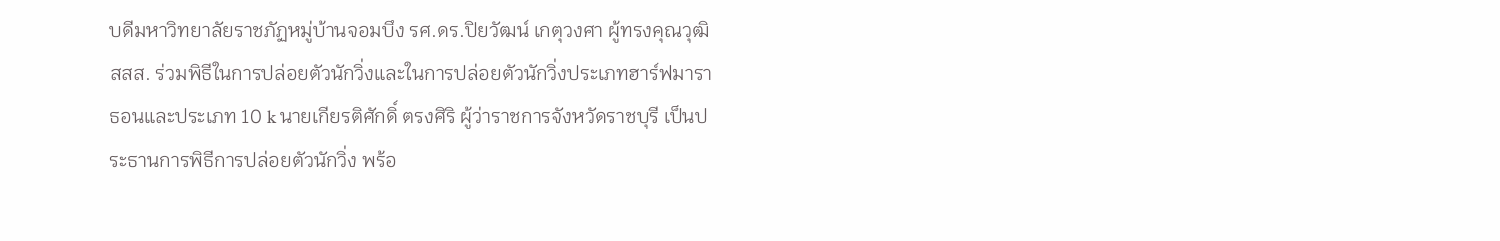บดีมหาวิทยาลัยราชภัฏหมู่บ้านจอมบึง รศ.ดร.ปิยวัฒน์ เกตุวงศา ผู้ทรงคุณวุฒิ สสส. ร่วมพิธีในการปล่อยตัวนักวิ่งและในการปล่อยตัวนักวิ่งประเภทฮาร์ฟมาราธอนและประเภท 10 k นายเกียรติศักดิ์ ตรงศิริ ผู้ว่าราชการจังหวัดราชบุรี เป็นประธานการพิธีการปล่อยตัวนักวิ่ง พร้อ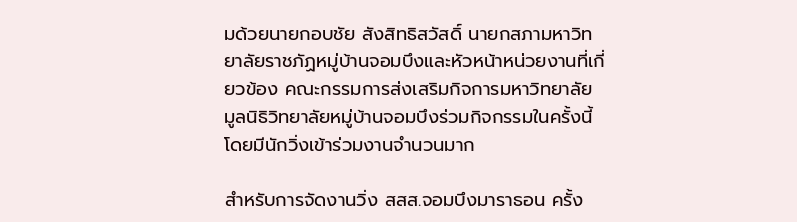มด้วยนายกอบชัย สังสิทธิสวัสดิ์ นายกสภามหาวิทยาลัยราชภัฏหมู่บ้านจอมบึงและหัวหน้าหน่วยงานที่เกี่ยวข้อง คณะกรรมการส่งเสริมกิจการมหาวิทยาลัย มูลนิธิวิทยาลัยหมู่บ้านจอมบึงร่วมกิจกรรมในครั้งนี้ โดยมีนักวิ่งเข้าร่วมงานจำนวนมาก

สำหรับการจัดงานวิ่ง สสส.จอมบึงมาราธอน ครั้ง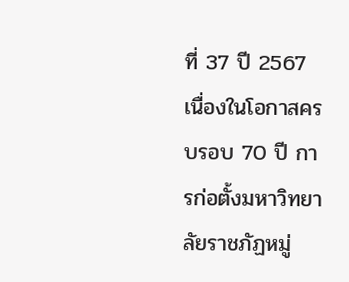ที่ 37 ปี 2567 เนื่องในโอกาสครบรอบ 70 ปี การก่อตั้งมหาวิทยาลัยราชภัฏหมู่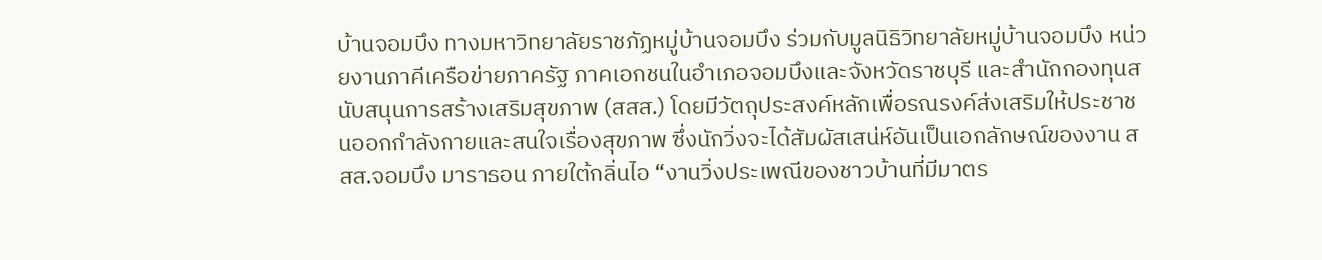บ้านจอมบึง ทางมหาวิทยาลัยราชภัฏหมู่บ้านจอมบึง ร่วมกับมูลนิธิวิทยาลัยหมู่บ้านจอมบึง หน่วยงานภาคีเครือข่ายภาครัฐ ภาคเอกชนในอำเภอจอมบึงและจังหวัดราชบุรี และสำนักกองทุนสนับสนุนการสร้างเสริมสุขภาพ (สสส.) โดยมีวัตถุประสงค์หลักเพื่อรณรงค์ส่งเสริมให้ประชาชนออกกำลังกายและสนใจเรื่องสุขภาพ ซึ่งนักวิ่งจะได้สัมผัสเสน่ห์อันเป็นเอกลักษณ์ของงาน สสส.จอมบึง มาราธอน ภายใต้กลิ่นไอ “งานวิ่งประเพณีของชาวบ้านที่มีมาตร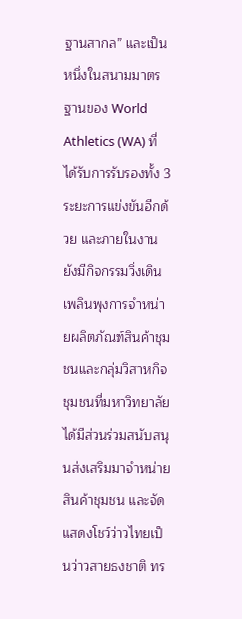ฐานสากล” และเป็นหนึ่งในสนามมาตรฐานของ World Athletics (WA) ที่ได้รับการรับรองทั้ง 3 ระยะการแข่งขันอีกด้วย และภายในงานยังมีกิจกรรมวิ่งเดิน เพลินพุงการจำหน่ายผลิตภัณฑ์สินค้าชุมชนและกลุ่มวิสาหกิจชุมชนที่มหาวิทยาลัยได้มีส่วนร่วมสนับสนุนส่งเสริมมาจำหน่ายสินค้าชุมชน และจัดแสดงโชว์ว่าวไทยเป็นว่าวสายธงชาติ ทร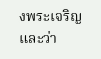งพระเจริญ และว่า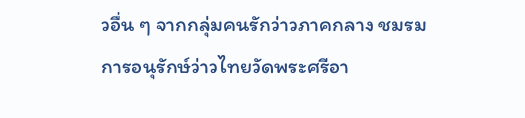วอื่น ๆ จากกลุ่มคนรักว่าวภาคกลาง ชมรมการอนุรักษ์ว่าวไทยวัดพระศรีอา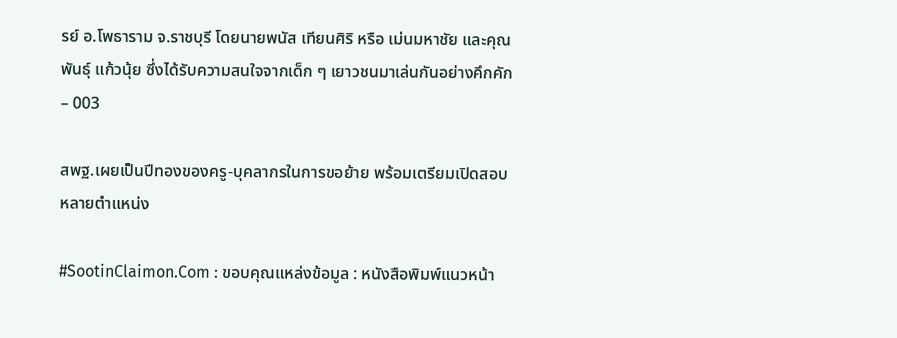รย์ อ.โพธาราม จ.ราชบุรี โดยนายพนัส เทียนศิริ หรือ เม่นมหาชัย และคุณพันธุ์ แก้วนุ้ย ซึ่งได้รับความสนใจจากเด็ก ๆ เยาวชนมาเล่นกันอย่างคึกคัก – 003

สพฐ.เผยเป็นปีทองของครู-บุคลากรในการขอย้าย พร้อมเตรียมเปิดสอบหลายตำแหน่ง

#SootinClaimon.Com : ขอบคุณแหล่งข้อมูล : หนังสือพิมพ์แนวหน้า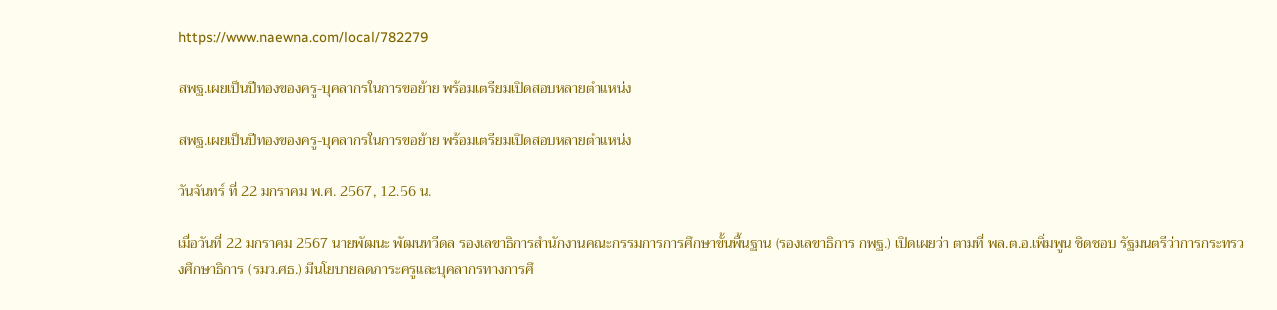https://www.naewna.com/local/782279

สพฐ.เผยเป็นปีทองของครู-บุคลากรในการขอย้าย พร้อมเตรียมเปิดสอบหลายตำแหน่ง

สพฐ.เผยเป็นปีทองของครู-บุคลากรในการขอย้าย พร้อมเตรียมเปิดสอบหลายตำแหน่ง

วันจันทร์ ที่ 22 มกราคม พ.ศ. 2567, 12.56 น.

เมื่อวันที่ 22 มกราคม 2567 นายพัฒนะ พัฒนทวีดล รองเลขาธิการสำนักงานคณะกรรมการการศึกษาขั้นพื้นฐาน (รองเลขาธิการ กพฐ.) เปิดเผยว่า ตามที่ พล.ต.อ.เพิ่มพูน ชิดชอบ รัฐมนตรีว่าการกระทรวงศึกษาธิการ (รมว.ศธ.) มีนโยบายลดภาระครูและบุคลากรทางการศึ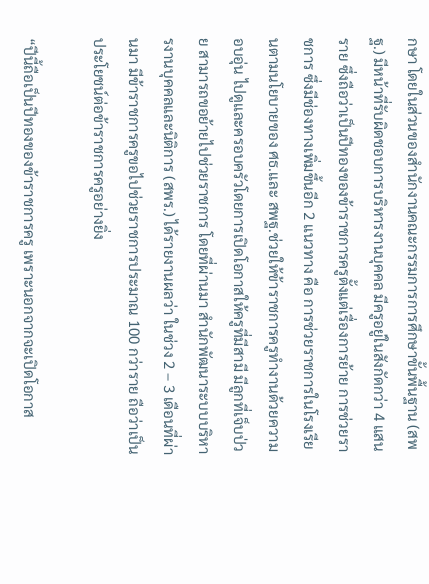กษา โดยในส่วนของสำนักงานคณะกรรมการการศึกษาขั้นพื้นฐาน (สพฐ.) มีหน้าที่รับผิดชอบการบริหารงานบุคคล มีครูอยู่ในสังกัดกว่า 4 แสนราย ซึ่งถือว่าเป็นปีทองของข้าราชการครูตั้งแต่เรื่องการย้าย การช่วยราชการ ซึ่งมีช่องทางเพิ่มขึ้นอีก 2 แนวทาง คือ การช่วยราชการในโรงเรียนตามนโยบายของ ศธ.และ สพฐ.ช่วยให้ข้าราชการครูทำงานด้วยความอบอุ่น ไปดูและครอบครัวโดยการเปิดโอกาสให้ครูที่มีสามี มีลูกที่เจ็บป่วย สามารถขอย้ายไปช่วยราชการ โดยที่ผ่านมา สำนักพัฒนาระบบบริหารงานบุคคลและนิติการ (สพร.) ได้รายงานผลว่า ในช่วง 2 – 3 เดือนที่ผ่านมา มีข้าราชการครูขอไปช่วยราชการประมาณ 100 กว่าราย ถือว่าเป็นประโยชน์ต่อข้าราชการครูอย่างยิ่ง

“ปีนี้ถือเป็นปีทองของข้าราชการครู เพราะนอกจากจะเปิดโอกาส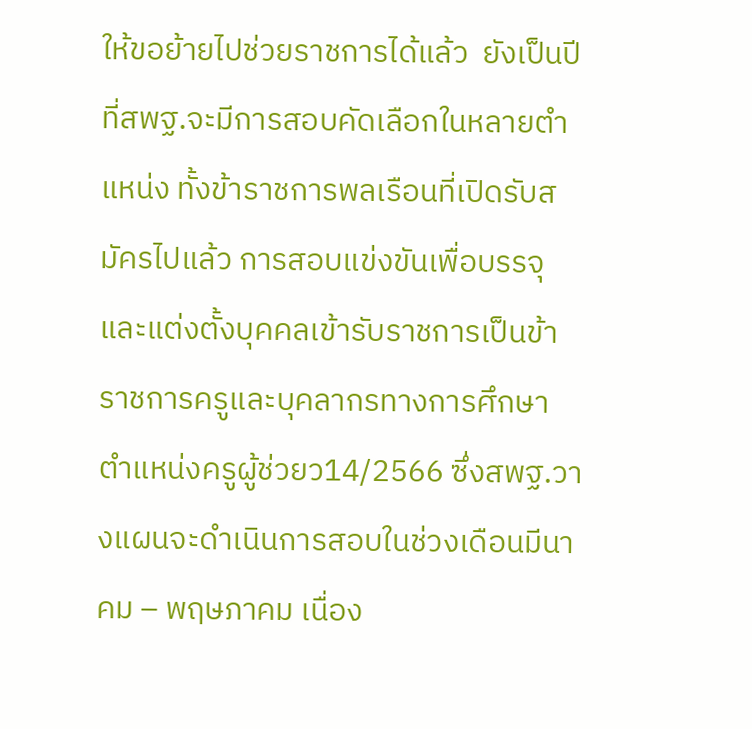ให้ขอย้ายไปช่วยราชการได้แล้ว  ยังเป็นปีที่สพฐ.จะมีการสอบคัดเลือกในหลายตำแหน่ง ทั้งข้าราชการพลเรือนที่เปิดรับสมัครไปแล้ว การสอบแข่งขันเพื่อบรรจุและแต่งตั้งบุคคลเข้ารับราชการเป็นข้าราชการครูและบุคลากรทางการศึกษา ตำแหน่งครูผู้ช่วยว14/2566 ซึ่งสพฐ.วางแผนจะดำเนินการสอบในช่วงเดือนมีนาคม – พฤษภาคม เนื่อง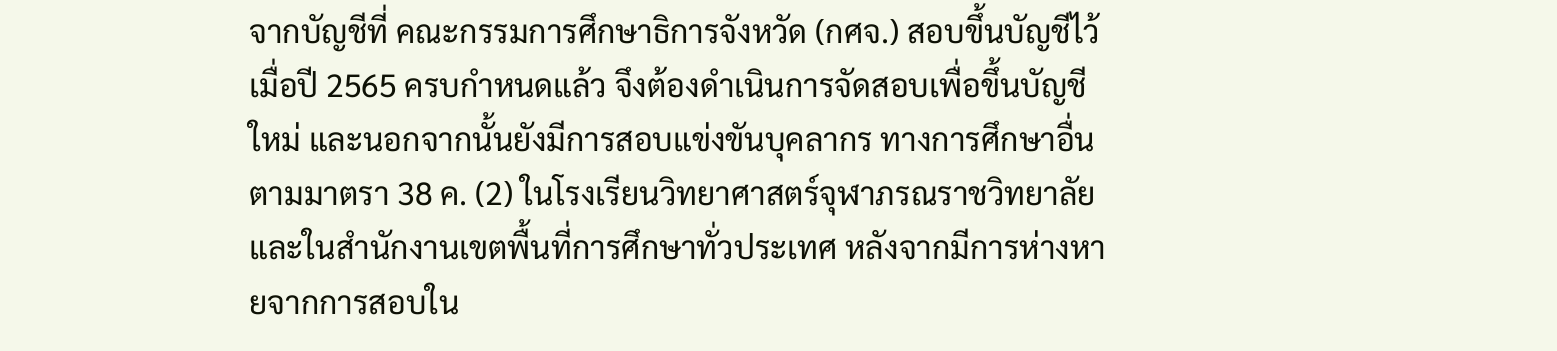จากบัญชีที่ คณะกรรมการศึกษาธิการจังหวัด (กศจ.) สอบขึ้นบัญชีไว้ เมื่อปี 2565 ครบกำหนดแล้ว จึงต้องดำเนินการจัดสอบเพื่อขึ้นบัญชีใหม่ และนอกจากนั้นยังมีการสอบแข่งขันบุคลากร ทางการศึกษาอื่น ตามมาตรา 38 ค. (2) ในโรงเรียนวิทยาศาสตร์จุฬาภรณราชวิทยาลัย และในสำนักงานเขตพื้นที่การศึกษาทั่วประเทศ หลังจากมีการห่างหายจากการสอบใน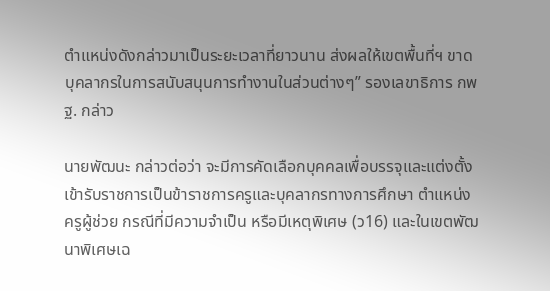ตำแหน่งดังกล่าวมาเป็นระยะเวลาที่ยาวนาน ส่งผลให้เขตพื้นที่ฯ ขาดบุคลากรในการสนับสนุนการทำงานในส่วนต่างๆ” รองเลขาธิการ กพฐ. กล่าว

นายพัฒนะ กล่าวต่อว่า จะมีการคัดเลือกบุคคลเพื่อบรรจุและแต่งตั้งเข้ารับราชการเป็นข้าราชการครูและบุคลากรทางการศึกษา ตำแหน่งครูผู้ช่วย กรณีที่มีความจำเป็น หรือมีเหตุพิเศษ (ว16) และในเขตพัฒนาพิเศษเฉ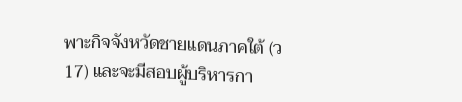พาะกิจจังหวัดชายแดนภาคใต้ (ว17) และจะมีสอบผู้บริหารกา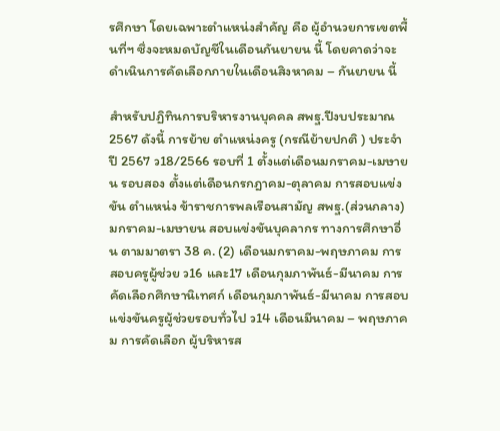รศึกษา โดยเฉพาะตำแหน่งสำคัญ คือ ผู้อำนวยการเขตพื้นที่ฯ ซึ่งจะหมดบัญชีในเดือนกันยายน นี้ โดยคาดว่าจะดำเนินการคัดเลือกภายในเดือนสิงหาคม – กันยายน นี้

สำหรับปฏิทินการบริหารงานบุคคล สพฐ.ปีงบประมาณ 2567 ดังนี้ การย้าย ตำแหน่งครู (กรณีย้ายปกติ ) ประจำปี 2567 ว18/2566 รอบที่ 1 ตั้งแต่เดือนมกราคม-เมษายน รอบสอง ตั้งแต่เดือนกรกฎาคม-ตุลาคม การสอบแข่งขัน ตำแหน่ง ข้าราชการพลเรือนสามัญ สพฐ.(ส่วนกลาง) มกราคม-เมษายน สอบแข่งขันบุคลากร ทางการศึกษาอื่น ตามมาตรา 38 ค. (2) เดือนมกราคม-พฤษภาคม การสอบครูผู้ช่วย ว16 และ17 เดือนกุมภาพันธ์-มีนาคม การคัดเลือกศึกษานิเทศก์ เดือนกุมภาพันธ์-มีนาคม การสอบแข่งขันครูผู้ช่วยรอบทั่วไป ว14 เดือนมีนาคม – พฤษภาคม การคัดเลือก ผู้บริหารส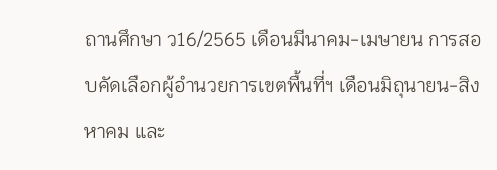ถานศึกษา ว16/2565 เดือนมีนาคม-เมษายน การสอบคัดเลือกผู้อำนวยการเขตพื้นที่ฯ เดือนมิถุนายน-สิงหาคม และ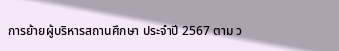การย้ายผู้บริหารสถานศึกษา ประจำปี 2567 ตาม ว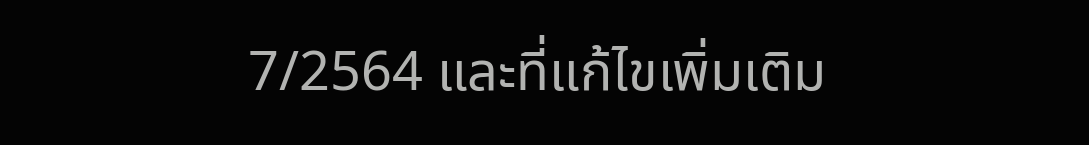7/2564 และที่แก้ไขเพิ่มเติม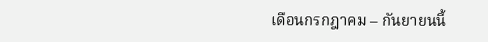เดือนกรกฎาคม – กันยายนนี้